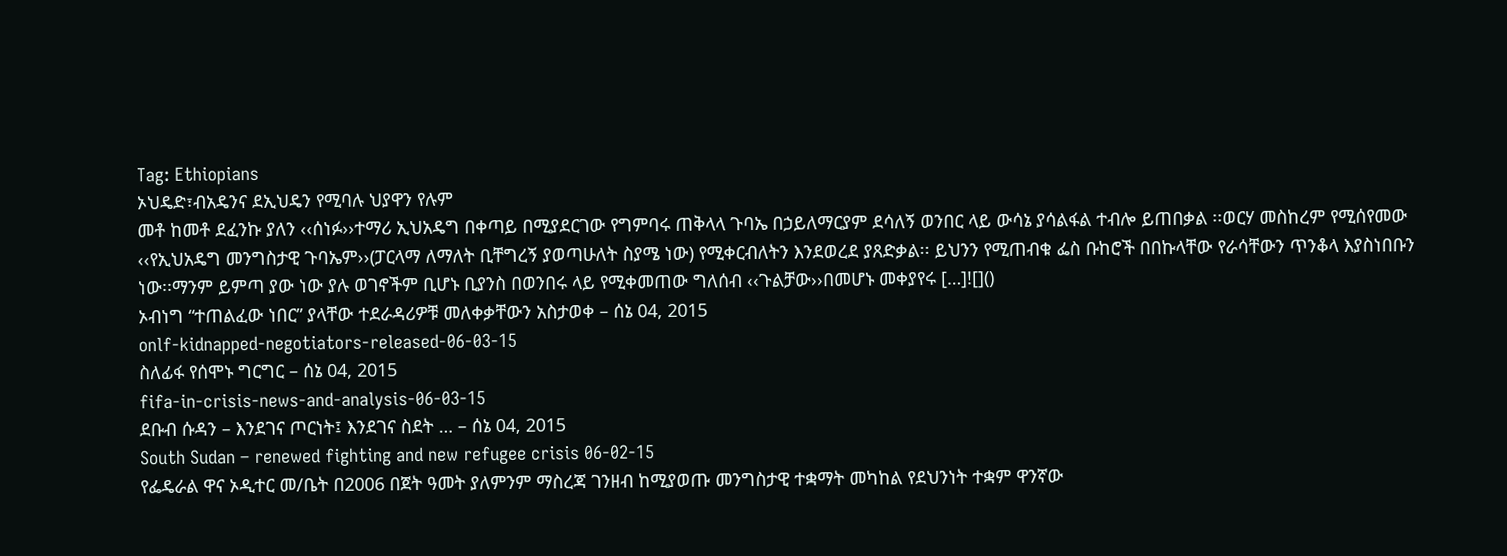Tag: Ethiopians
ኦህዴድ፣ብአዴንና ደኢህዴን የሚባሉ ህያዋን የሉም
መቶ ከመቶ ደፈንኩ ያለን ‹‹ሰነፉ››ተማሪ ኢህአዴግ በቀጣይ በሚያደርገው የግምባሩ ጠቅላላ ጉባኤ በኃይለማርያም ደሳለኝ ወንበር ላይ ውሳኔ ያሳልፋል ተብሎ ይጠበቃል ፡፡ወርሃ መስከረም የሚሰየመው ‹‹የኢህአዴግ መንግስታዊ ጉባኤም››(ፓርላማ ለማለት ቢቸግረኝ ያወጣሁለት ስያሜ ነው) የሚቀርብለትን እንደወረደ ያጸድቃል፡፡ ይህንን የሚጠብቁ ፌስ ቡከሮች በበኩላቸው የራሳቸውን ጥንቆላ እያስነበቡን ነው፡፡ማንም ይምጣ ያው ነው ያሉ ወገኖችም ቢሆኑ ቢያንስ በወንበሩ ላይ የሚቀመጠው ግለሰብ ‹‹ጉልቻው››በመሆኑ መቀያየሩ […]![]()
ኦብነግ “ተጠልፈው ነበር” ያላቸው ተደራዳሪዎቹ መለቀቃቸውን አስታወቀ – ሰኔ 04, 2015
onlf-kidnapped-negotiators-released-06-03-15
ስለፊፋ የሰሞኑ ግርግር – ሰኔ 04, 2015
fifa-in-crisis-news-and-analysis-06-03-15
ደቡብ ሱዳን – እንደገና ጦርነት፤ እንደገና ስደት … – ሰኔ 04, 2015
South Sudan – renewed fighting and new refugee crisis 06-02-15
የፌዴራል ዋና ኦዲተር መ/ቤት በ2006 በጀት ዓመት ያለምንም ማስረጃ ገንዘብ ከሚያወጡ መንግስታዊ ተቋማት መካከል የደህንነት ተቋም ዋንኛው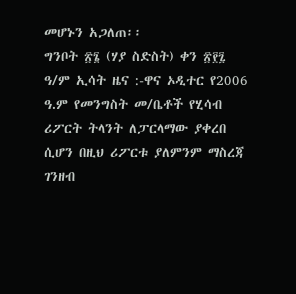መሆኑን አጋለጠ፡፡
ግንቦት ፳፮ (ሃያ ስድስት) ቀን ፳፻፯ ዓ/ም ኢሳት ዜና :-ዋና ኦዲተር የ2006 ዓ.ም የመንግስት መ/ቤቶች የሂሳብ ሪፖርት ትላንት ለፓርላማው ያቀረበ ሲሆን በዚህ ሪፖርቱ ያለምንም ማስረጃ ገንዘብ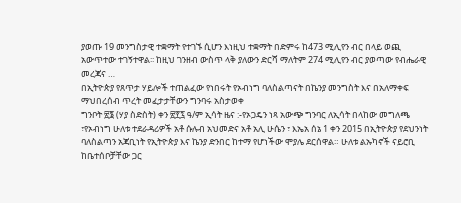ያወጡ 19 መንግስታዊ ተቋማት የተገኙ ሲሆን እነዚህ ተቋማት በድምሩ ከ473 ሚሊየን ብር በላይ ወጪ አውጥተው ተገኝተዋል፡፡ ከዚህ ገንዘብ ውስጥ ላቅ ያለውን ድርሻ ማለትም 274 ሚሊየን ብር ያወጣው የብሔራዊ መረጃና …
በኢትዮጵያ የጸጥታ ሃይሎች ተጠልፈው የነበሩት የኦብነግ ባለስልጣናት በኬንያ መንግስት እና በአለማቀፍ ማህበረሰብ ጥረት መፈታታቸውን ግንባሩ አስታወቀ
ግንቦት ፳፮ (ሃያ ስድስት) ቀን ፳፻፯ ዓ/ም ኢሳት ዜና :-የኦጋዴን ነጻ አውጭ ግንባር ለኢሳት በላከው መግለጫ ፣የኦብነግ ሁለቱ ተደራዳሪዎች አቶ ሱሉብ አህመድና አቶ አሊ ሁሴን ፣ እኤአ ሰኔ 1 ቀን 2015 በኢትዮጵያ የደህንነት ባለስልጣን አጃቢነት የኢትዮጵያ እና ኬንያ ድንበር ከተማ የሆነችው ሞያሌ ደርሰዋል። ሁለቱ ልኡካኖች ናይሮቢ ከቤተሰቦቻቸው ጋር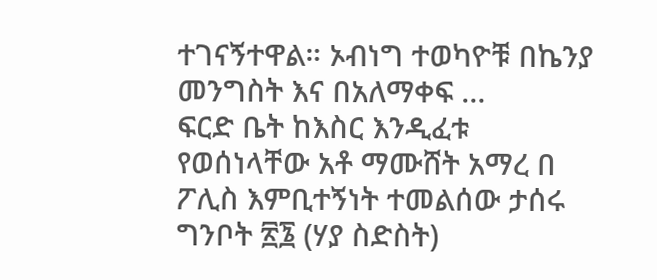ተገናኝተዋል። ኦብነግ ተወካዮቹ በኬንያ መንግስት እና በአለማቀፍ …
ፍርድ ቤት ከእስር እንዲፈቱ የወሰነላቸው አቶ ማሙሸት አማረ በ ፖሊስ እምቢተኝነት ተመልሰው ታሰሩ
ግንቦት ፳፮ (ሃያ ስድስት)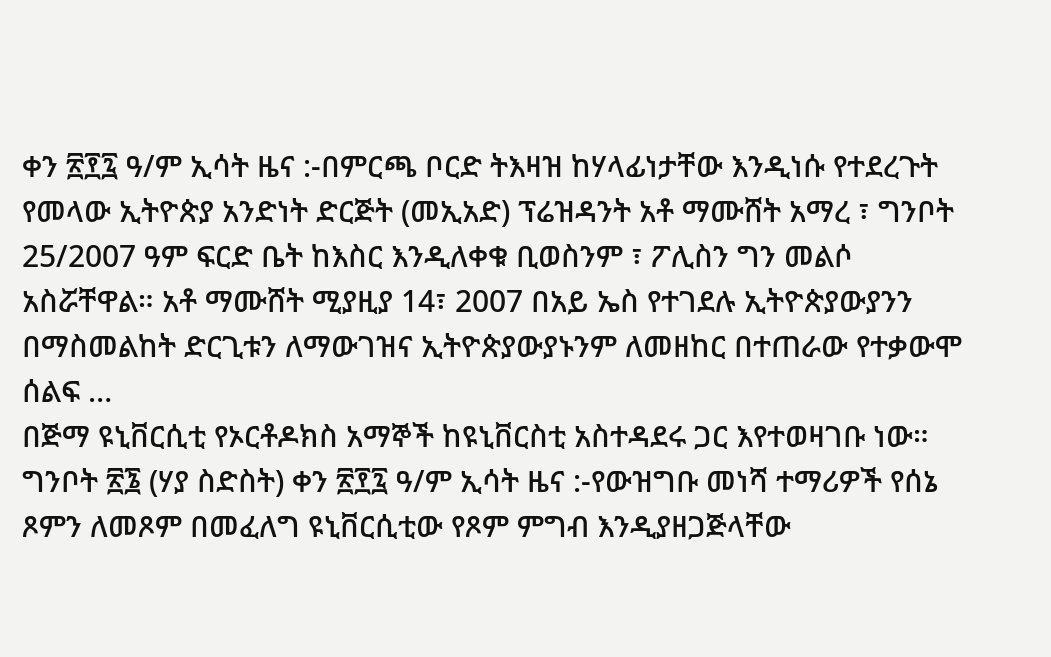ቀን ፳፻፯ ዓ/ም ኢሳት ዜና :-በምርጫ ቦርድ ትእዛዝ ከሃላፊነታቸው እንዲነሱ የተደረጉት የመላው ኢትዮጵያ አንድነት ድርጅት (መኢአድ) ፕሬዝዳንት አቶ ማሙሸት አማረ ፣ ግንቦት 25/2007 ዓም ፍርድ ቤት ከእስር እንዲለቀቁ ቢወስንም ፣ ፖሊስን ግን መልሶ አስሯቸዋል። አቶ ማሙሸት ሚያዚያ 14፣ 2007 በአይ ኤስ የተገደሉ ኢትዮጵያውያንን በማስመልከት ድርጊቱን ለማውገዝና ኢትዮጵያውያኑንም ለመዘከር በተጠራው የተቃውሞ ሰልፍ …
በጅማ ዩኒቨርሲቲ የኦርቶዶክስ አማኞች ከዩኒቨርስቲ አስተዳደሩ ጋር እየተወዛገቡ ነው።
ግንቦት ፳፮ (ሃያ ስድስት) ቀን ፳፻፯ ዓ/ም ኢሳት ዜና :-የውዝግቡ መነሻ ተማሪዎች የሰኔ ጾምን ለመጾም በመፈለግ ዩኒቨርሲቲው የጾም ምግብ እንዲያዘጋጅላቸው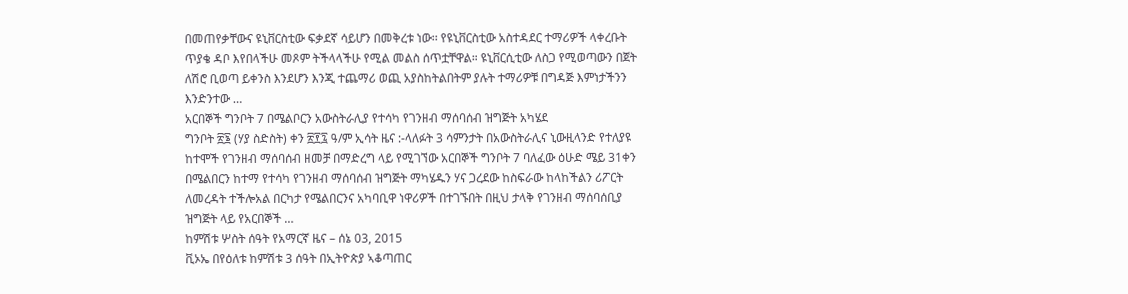በመጠየቃቸውና ዩኒቨርስቲው ፍቃደኛ ሳይሆን በመቅረቱ ነው፡፡ የዩኒቨርስቲው አስተዳደር ተማሪዎች ላቀረቡት ጥያቄ ዳቦ እየበላችሁ መጾም ትችላላችሁ የሚል መልስ ሰጥቷቸዋል። ዩኒቨርሲቲው ለስጋ የሚወጣውን በጀት ለሽሮ ቢወጣ ይቀንስ እንደሆን እንጂ ተጨማሪ ወጪ አያስከትልበትም ያሉት ተማሪዎቹ በግዳጅ እምነታችንን እንድንተው …
አርበኞች ግንቦት 7 በሜልቦርን አውስትራሊያ የተሳካ የገንዘብ ማሰባሰብ ዝግጅት አካሄደ
ግንቦት ፳፮ (ሃያ ስድስት) ቀን ፳፻፯ ዓ/ም ኢሳት ዜና :-ላለፉት 3 ሳምንታት በአውስትራሊና ኒውዚላንድ የተለያዩ ከተሞች የገንዘብ ማሰባሰብ ዘመቻ በማድረግ ላይ የሚገኘው አርበኞች ግንቦት 7 ባለፈው ዕሁድ ሜይ 31ቀን በሜልበርን ከተማ የተሳካ የገንዘብ ማሰባሰብ ዝግጅት ማካሄዱን ሃና ጋረደው ከስፍራው ከላከችልን ሪፖርት ለመረዳት ተችሎአል በርካታ የሜልበርንና አካባቢዋ ነዋሪዎች በተገኙበት በዚህ ታላቅ የገንዘብ ማሰባሰቢያ ዝግጅት ላይ የአርበኞች …
ከምሽቱ ሦስት ሰዓት የአማርኛ ዜና – ሰኔ 03, 2015
ቪኦኤ በየዕለቱ ከምሽቱ 3 ሰዓት በኢትዮጵያ ኣቆጣጠር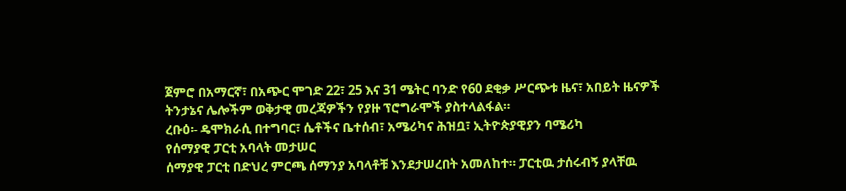ጀምሮ በአማርኛ፣ በአጭር ሞገድ 22፣ 25 እና 31 ሜትር ባንድ የ60 ደቂቃ ሥርጭቱ ዜና፣ አበይት ዜናዎች ትንታኔና ሌሎችም ወቅታዊ መረጃዎችን የያዙ ፕሮግራሞች ያስተላልፋል።
ረቡዕ፡- ዴሞክራሲ በተግባር፣ ሴቶችና ቤተሰብ፣ አሜሪካና ሕዝቧ፣ ኢትዮጵያዊያን ባሜሪካ
የሰማያዊ ፓርቲ አባላት መታሠር
ሰማያዊ ፓርቲ በድህረ ምርጫ ሰማንያ አባላቶቹ እንደታሠረበት አመለከተ። ፓርቲዉ ታሰሩብኝ ያላቸዉ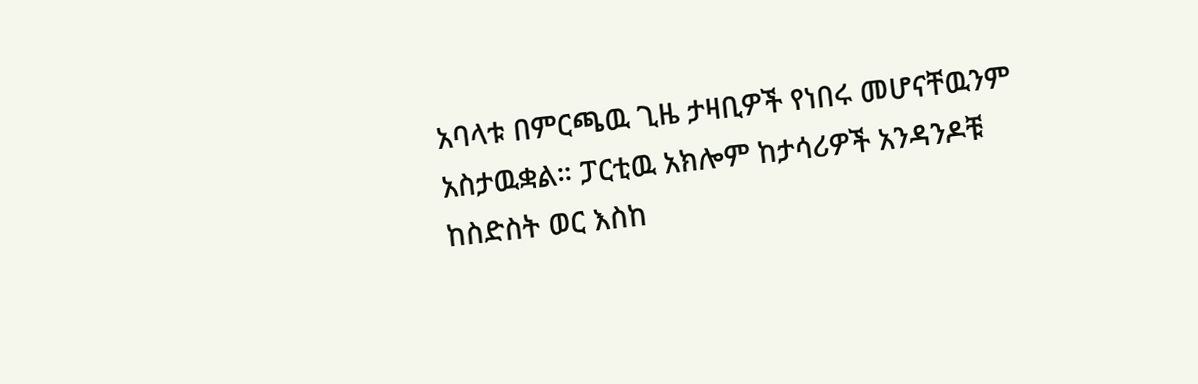አባላቱ በምርጫዉ ጊዜ ታዛቢዎች የነበሩ መሆናቸዉንም አስታዉቋል። ፓርቲዉ አክሎም ከታሳሪዎች አንዳንዶቹ ከስድስት ወር እስከ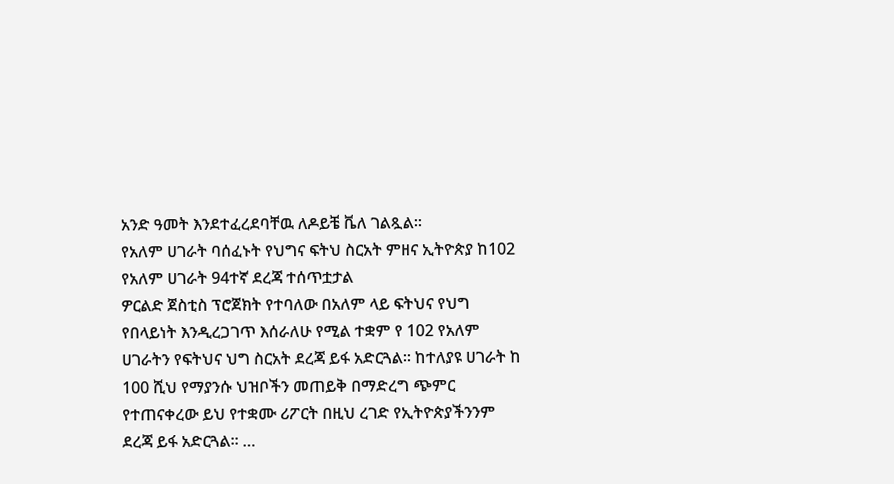አንድ ዓመት እንደተፈረደባቸዉ ለዶይቼ ቬለ ገልጿል።
የአለም ሀገራት ባሰፈኑት የህግና ፍትህ ስርአት ምዘና ኢትዮጵያ ከ102 የአለም ሀገራት 94ተኛ ደረጃ ተሰጥቷታል
ዎርልድ ጀስቲስ ፕሮጀክት የተባለው በአለም ላይ ፍትህና የህግ የበላይነት እንዲረጋገጥ እሰራለሁ የሚል ተቋም የ 102 የአለም ሀገራትን የፍትህና ህግ ስርአት ደረጃ ይፋ አድርጓል፡፡ ከተለያዩ ሀገራት ከ 100 ሺህ የማያንሱ ህዝቦችን መጠይቅ በማድረግ ጭምር የተጠናቀረው ይህ የተቋሙ ሪፖርት በዚህ ረገድ የኢትዮጵያችንንም ደረጃ ይፋ አድርጓል፡፡ …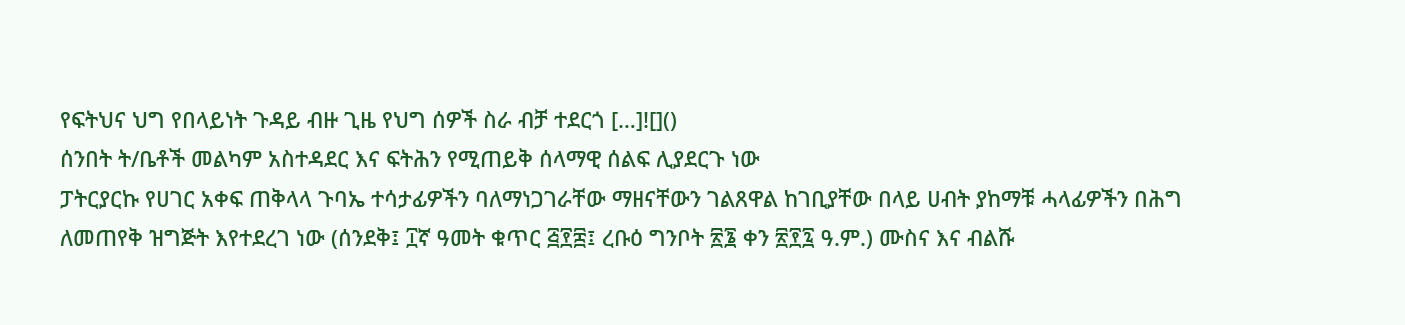የፍትህና ህግ የበላይነት ጉዳይ ብዙ ጊዜ የህግ ሰዎች ስራ ብቻ ተደርጎ […]![]()
ሰንበት ት/ቤቶች መልካም አስተዳደር እና ፍትሕን የሚጠይቅ ሰላማዊ ሰልፍ ሊያደርጉ ነው
ፓትርያርኩ የሀገር አቀፍ ጠቅላላ ጉባኤ ተሳታፊዎችን ባለማነጋገራቸው ማዘናቸውን ገልጸዋል ከገቢያቸው በላይ ሀብት ያከማቹ ሓላፊዎችን በሕግ ለመጠየቅ ዝግጅት እየተደረገ ነው (ሰንደቅ፤ ፲ኛ ዓመት ቁጥር ፭፻፰፤ ረቡዕ ግንቦት ፳፮ ቀን ፳፻፯ ዓ.ም.) ሙስና እና ብልሹ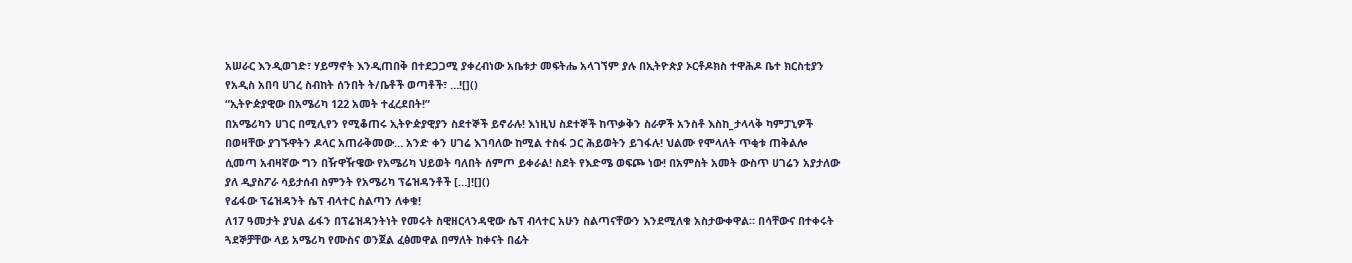አሠራር እንዲወገድ፣ ሃይማኖት እንዲጠበቅ በተደጋጋሚ ያቀረብነው አቤቱታ መፍትሔ አላገኘም ያሉ በኢትዮጵያ ኦርቶዶክስ ተዋሕዶ ቤተ ክርስቲያን የአዲስ አበባ ሀገረ ስብከት ሰንበት ት/ቤቶች ወጣቶች፣ …![]()
“ኢትዮዽያዊው በአሜሪካ 122 አመት ተፈረደበት!”
በአሜሪካን ሀገር በሚሊየን የሚቆጠሩ ኢትዮዽያዊያን ስደተኞች ይኖራሉ! እነዚህ ስደተኞች ከጥቃቅን ስራዎች አንስቶ እስከ_ታላላቅ ካምፓኒዎች በወዛቸው ያገኙዋትን ዶላር አጠራቅመው… አንድ ቀን ሀገሬ እገባለው ከሚል ተስፋ ጋር ሕይወትን ይገፋሉ! ህልሙ የሞላለት ጥቂቱ ጠቅልሎ ሲመጣ አብዛኛው ግን በዥዋዥዌው የአሜሪካ ህይወት ባለበት ሰምጦ ይቀራል! ስደት የእድሜ ወፍጮ ነው! በአምስት አመት ውስጥ ሀገሬን አያታለው ያለ ዲያስፖራ ሳይታሰብ ስምንት የአሜሪካ ፕሬዝዳንቶች […]![]()
የፊፋው ፕሬዝዳንት ሴፕ ብላተር ስልጣን ለቀቁ!
ለ17 ዓመታት ያህል ፊፋን በፕሬዝዳንትነት የመሩት ስዊዘርላንዳዊው ሴፕ ብላተር አሁን ስልጣናቸውን እንደሚለቁ አስታውቀዋል። በሳቸውና በተቀሩት ጓደኞቻቸው ላይ አሜሪካ የሙስና ወንጀል ፈፅመዋል በማለት ከቀናት በፊት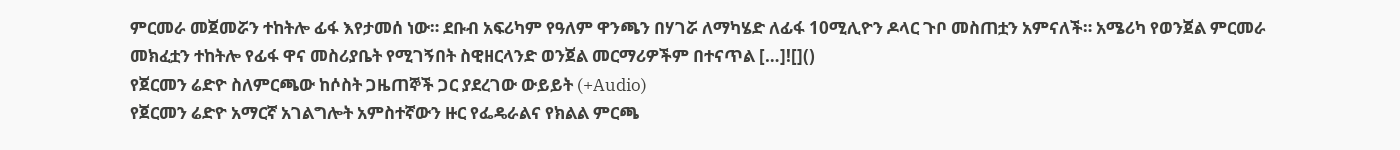ምርመራ መጀመሯን ተከትሎ ፊፋ እየታመሰ ነው። ደቡብ አፍሪካም የዓለም ዋንጫን በሃገሯ ለማካሄድ ለፊፋ 10ሚሊዮን ዶላር ጉቦ መስጠቷን አምናለች። አሜሪካ የወንጀል ምርመራ መክፈቷን ተከትሎ የፊፋ ዋና መስሪያቤት የሚገኝበት ስዊዘርላንድ ወንጀል መርማሪዎችም በተናጥል […]![]()
የጀርመን ሬድዮ ስለምርጫው ከሶስት ጋዜጠኞች ጋር ያደረገው ውይይት (+Audio)
የጀርመን ሬድዮ አማርኛ አገልግሎት አምስተኛውን ዙር የፌዴራልና የክልል ምርጫ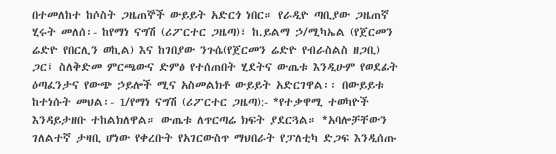በተመለከተ ከሶስት ጋዜጠኞች ውይይት አድርጎ ነበር። የራዲዮ ጣቢያው ጋዜጠኛ ሂሩት መለሰ፡- ከየማነ ናግሽ (ሪፖርተር ጋዜጣ)፣ ከ.ይልማ ኃ/ሚካኤል (የጀርመን ሬድዮ የበርሊን ወኪል) እና ከገበያው ንጉሴ(የጀርመን ሬድዮ የብራስልስ ዘጋቢ) ጋር፤ ስለቅድመ ምርጫውና ድምፅ የተሰጠበት ሂደትና ውጤቱ እንዲሁም የወደፊት ዕጣፈንታና የውጭ ኃይሎች ሚና አስመልክቶ ውይይት አድርገዋል፡፡ በውይይቱ ከተነሱት መህል፡- 1/የማነ ናግሽ (ሪፖርተር ጋዜጣ):- *የተቃዋሚ ተወካዮች እንዳይታዘቡ ተከልክለዋል። ውጤቱ ለጥርጣሬ ክፍት ያደርጓል። *አባሎቻቸውን ገለልተኛ ታዛቢ ሆነው የቀረቡት የአገርውስጥ ማህበራት የፓለቲካ ድጋፍ እንዲሰጡ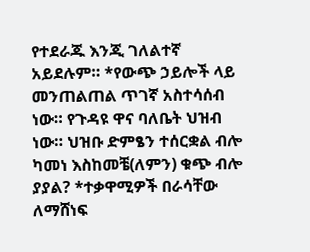የተደራጁ እንጂ ገለልተኛ አይደሉም። *የውጭ ኃይሎች ላይ መንጠልጠል ጥገኛ አስተሳሰብ ነው። የጉዳዩ ዋና ባለቤት ህዝብ ነው። ህዝቡ ድምፄን ተሰርቋል ብሎ ካመነ እስከመቼ(ለምን) ቁጭ ብሎ ያያል? *ተቃዋሚዎች በራሳቸው ለማሸነፍ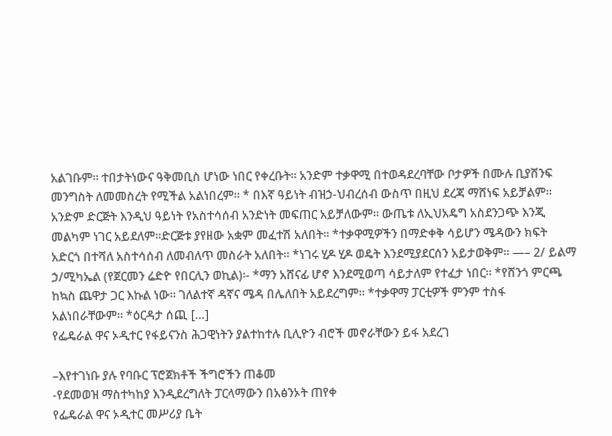አልገቡም። ተበታትነውና ዓቅመቢስ ሆነው ነበር የቀረቡት። አንድም ተቃዋሚ በተወዳደረባቸው ቦታዎች በሙሉ ቢያሸንፍ መንግስት ለመመስረት የሚችል አልነበረም። * በእኛ ዓይነት ብዝኃ-ህብረሰብ ውስጥ በዚህ ደረጃ ማሸነፍ አይቻልም። አንድም ድርጅት እንዲህ ዓይነት የአስተሳሰብ አንድነት መፍጠር አይቻለውም። ውጤቱ ለኢህአዴግ አስደንጋጭ እንጂ መልካም ነገር አይደለም።ድርጅቱ ያየዘው አቋም መፈተሽ አለበት። *ተቃዋሚዎችን በማድቀቅ ሳይሆን ሜዳውን ክፍት አድርጎ በተሻለ አስተሳሰብ ለመብለጥ መስራት አለበት። *ነገሩ ሂዶ ሂዶ ወዴት እንደሚያደርሰን አይታወቅም። —– 2/ ይልማ ኃ/ሚካኤል (የጀርመን ሬድዮ የበርሊን ወኪል)፡- *ማን አሸናፊ ሆኖ እንደሚወጣ ሳይታለም የተፈታ ነበር። *የሸንጎ ምርጫ ከኳስ ጨዋታ ጋር እኩል ነው። ገለልተኛ ዳኛና ሜዳ በሌለበት አይደረግም። *ተቃዋማ ፓርቲዎች ምንም ተስፋ አልነበራቸውም። *ዕርዳታ ሰጪ […]
የፌዴራል ዋና ኦዲተር የፋይናንስ ሕጋዊነትን ያልተከተሉ ቢሊዮን ብሮች መኖራቸውን ይፋ አደረገ

–እየተገነቡ ያሉ የባቡር ፕሮጀክቶች ችግሮችን ጠቆመ
-የደመወዝ ማስተካከያ እንዲደረግለት ፓርላማውን በአፅንኦት ጠየቀ
የፌዴራል ዋና ኦዲተር መሥሪያ ቤት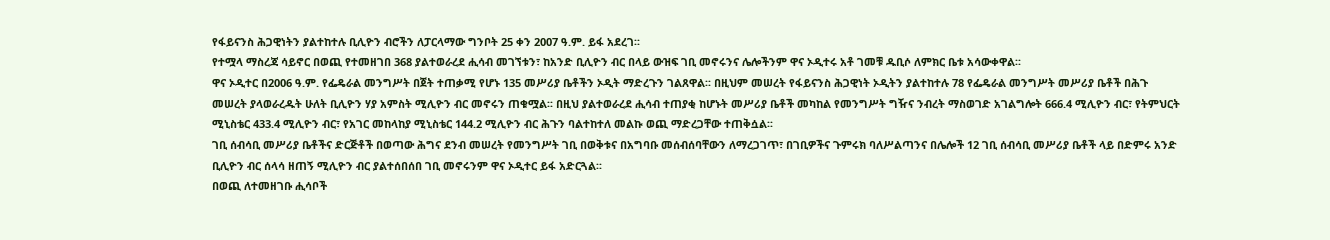የፋይናንስ ሕጋዊነትን ያልተከተሉ ቢሊዮን ብሮችን ለፓርላማው ግንቦት 25 ቀን 2007 ዓ.ም. ይፋ አደረገ፡፡
የተሟላ ማስረጃ ሳይኖር በወጪ የተመዘገበ 368 ያልተወራረደ ሒሳብ መገኘቱን፣ ከአንድ ቢሊዮን ብር በላይ ውዝፍ ገቢ መኖሩንና ሌሎችንም ዋና ኦዲተሩ አቶ ገመቹ ዱቢሶ ለምክር ቤቱ አሳውቀዋል፡፡
ዋና ኦዲተር በ2006 ዓ.ም. የፌዴራል መንግሥት በጀት ተጠቃሚ የሆኑ 135 መሥሪያ ቤቶችን ኦዲት ማድረጉን ገልጸዋል፡፡ በዚህም መሠረት የፋይናንስ ሕጋዊነት ኦዲትን ያልተከተሉ 78 የፌዴራል መንግሥት መሥሪያ ቤቶች በሕጉ መሠረት ያላወራረዱት ሁለት ቢሊዮን ሃያ አምስት ሚሊዮን ብር መኖሩን ጠቁሟል፡፡ በዚህ ያልተወራረደ ሒሳብ ተጠያቂ ከሆኑት መሥሪያ ቤቶች መካከል የመንግሥት ግዥና ንብረት ማስወገድ አገልግሎት 666.4 ሚሊዮን ብር፣ የትምህርት ሚኒስቴር 433.4 ሚሊዮን ብር፣ የአገር መከላከያ ሚኒስቴር 144.2 ሚሊዮን ብር ሕጉን ባልተከተለ መልኩ ወጪ ማድረጋቸው ተጠቅሷል፡፡
ገቢ ሰብሳቢ መሥሪያ ቤቶችና ድርጅቶች በወጣው ሕግና ደንብ መሠረት የመንግሥት ገቢ በወቅቱና በአግባቡ መሰብሰባቸውን ለማረጋገጥ፣ በገቢዎችና ጉምሩክ ባለሥልጣንና በሌሎች 12 ገቢ ሰብሳቢ መሥሪያ ቤቶች ላይ በድምሩ አንድ ቢሊዮን ብር ሰላሳ ዘጠኝ ሚሊዮን ብር ያልተሰበሰበ ገቢ መኖሩንም ዋና ኦዲተር ይፋ አድርጓል፡፡
በወጪ ለተመዘገቡ ሒሳቦች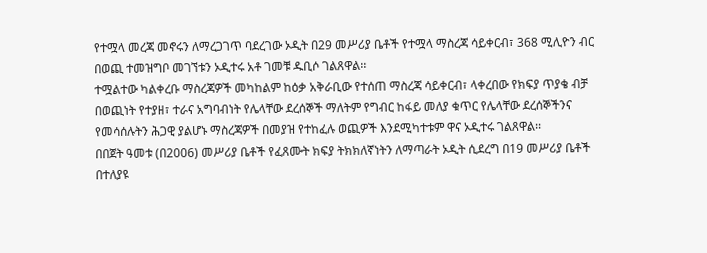የተሟላ መረጃ መኖሩን ለማረጋገጥ ባደረገው ኦዲት በ29 መሥሪያ ቤቶች የተሟላ ማስረጃ ሳይቀርብ፣ 368 ሚሊዮን ብር በወጪ ተመዝግቦ መገኘቱን ኦዲተሩ አቶ ገመቹ ዱቢሶ ገልጸዋል፡፡
ተሟልተው ካልቀረቡ ማስረጃዎች መካከልም ከዕቃ አቅራቢው የተሰጠ ማስረጃ ሳይቀርብ፣ ላቀረበው የክፍያ ጥያቄ ብቻ በወጪነት የተያዘ፣ ተራና አግባብነት የሌላቸው ደረሰኞች ማለትም የግብር ከፋይ መለያ ቁጥር የሌላቸው ደረሰኞችንና የመሳሰሉትን ሕጋዊ ያልሆኑ ማስረጃዎች በመያዝ የተከፈሉ ወጪዎች እንደሚካተቱም ዋና ኦዲተሩ ገልጸዋል፡፡
በበጀት ዓመቱ (በ2006) መሥሪያ ቤቶች የፈጸሙት ክፍያ ትክክለኛነትን ለማጣራት ኦዲት ሲደረግ በ19 መሥሪያ ቤቶች በተለያዩ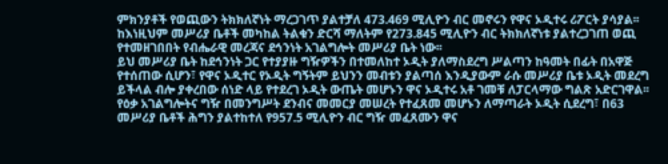ምክንያቶች የወጪውን ትክክለኛነት ማረጋገጥ ያልተቻለ 473.469 ሚሊዮን ብር መኖሩን የዋና ኦዲተሩ ሪፖርት ያሳያል፡፡ ከእነዚህም መሥሪያ ቤቶች መካከል ትልቁን ድርሻ ማለትም የ273.845 ሚሊዮን ብር ትክክለኛነቱ ያልተረጋገጠ ወጪ የተመዘገበበት የብሔራዊ መረጃና ደኅንነት አገልግሎት መሥሪያ ቤት ነው፡፡
ይህ መሥሪያ ቤት ከደኅንነት ጋር የተያያዙ ግዥዎችን በተመለከተ ኦዲት ያለማስደረግ ሥልጣን ከዓመት በፊት በአዋጅ የተሰጠው ሲሆን፣ የዋና ኦዲተር የኦዲት ግኝትም ይህንን መብቱን ያልጣሰ እንዲያውም ራሱ መሥሪያ ቤቱ ኦዲት መደረግ ይችላል ብሎ ያቀረበው ሰነድ ላይ የተደረገ ኦዲት ውጤት መሆኑን ዋና ኦዲተሩ አቶ ገመቹ ለፓርላማው ግልጽ አድርገዋል፡፡
የዕቃ አገልግሎትና ግዥ በመንግሥት ደንብና መመርያ መሠረት የተፈጸመ መሆኑን ለማጣራት ኦዲት ሲደረግ፣ በ63 መሥሪያ ቤቶች ሕግን ያልተከተለ የ957.5 ሚሊዮን ብር ግዥ መፈጸሙን ዋና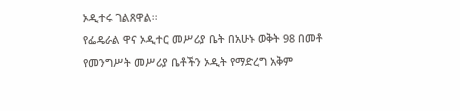ኦዲተሩ ገልጸዋል፡፡
የፌዴራል ዋና ኦዲተር መሥሪያ ቤት በአሁኑ ወቅት 98 በመቶ የመንግሥት መሥሪያ ቤቶችን ኦዲት የማድረግ አቅም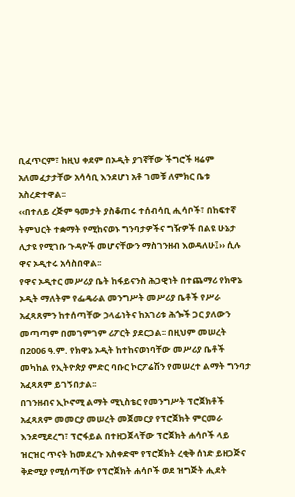ቢፈጥርም፣ ከዚህ ቀደም በኦዲት ያገኛቸው ችግሮች ዛሬም አለመፈታታቸው አሳሳቢ እንደሆነ አቶ ገመቹ ለምክር ቤቱ አስረድተዋል፡፡
‹‹በተለይ ረጅም ዓመታት ያስቆጠሩ ተሰብሳቢ ሒሳቦች፣ በከፍተኛ ትምህርት ተቋማት የሚከናወኑ ግንባታዎችና ግዥዎች በልዩ ሁኔታ ሊታዩ የሚገቡ ጉዳዮች መሆናቸውን ማስገንዘብ እወዳለሁ፤›› ሲሉ ዋና ኦዲተሩ አሳስበዋል፡፡
የዋና ኦዲተር መሥሪያ ቤት ከፋይናንስ ሕጋዊነት በተጨማሪ የክዋኔ ኦዲት ማለትም የፌዴራል መንግሥት መሥሪያ ቤቶች የሥራ አፈጻጸምን ከተሰጣቸው ኃላፊነትና ከአገሪቱ ሕጐች ጋር ያለውን መጣጣም በመገምገም ሪፖርት ያደርጋል፡፡ በዚህም መሠረት በ2006 ዓ.ም. የክዋኔ ኦዲት ከተከናወነባቸው መሥሪያ ቤቶች መካከል የኢትዮጵያ ምድር ባቡር ኮርፖሬሽን የመሠረተ ልማት ግንባታ አፈጻጸም ይገኝበታል፡፡
በገንዘብና ኢኮኖሚ ልማት ሚኒስቴር የመንግሥት ፕሮጀክቶች አፈጻጸም መመርያ መሠረት መጀመርያ የፕሮጀክት ምርመራ እንደሚደረግ፣ ፕሮፋይል በተዘጋጀላቸው ፕሮጀክት ሐሳቦች ላይ ዝርዝር ጥናት ከመደረጉ አስቀድሞ የፕሮጀክት ረቂቅ ሰነድ ይዘጋጅና ቅድሚያ የሚሰጣቸው የፕሮጀክት ሐሳቦች ወደ ዝግጅት ሒደት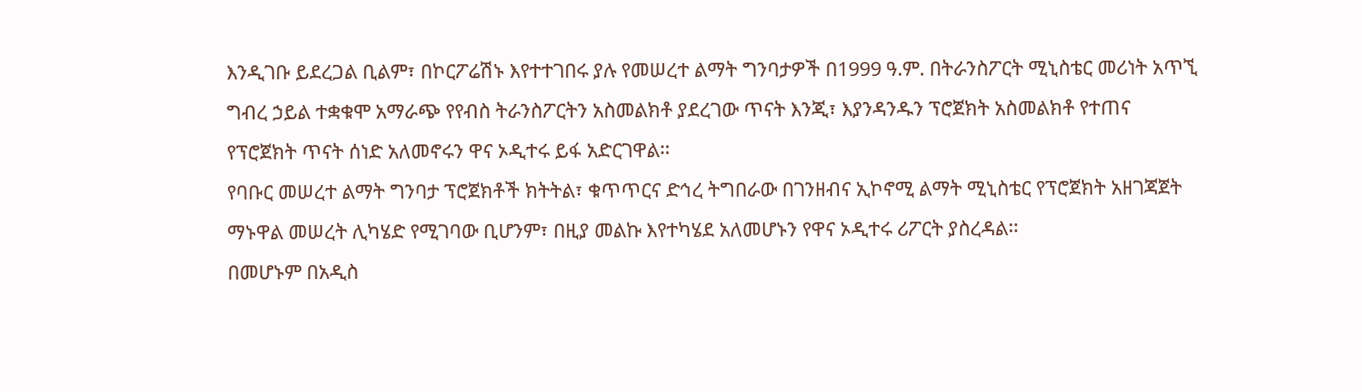እንዲገቡ ይደረጋል ቢልም፣ በኮርፖሬሽኑ እየተተገበሩ ያሉ የመሠረተ ልማት ግንባታዎች በ1999 ዓ.ም. በትራንስፖርት ሚኒስቴር መሪነት አጥኚ ግብረ ኃይል ተቋቁሞ አማራጭ የየብስ ትራንስፖርትን አስመልክቶ ያደረገው ጥናት እንጂ፣ እያንዳንዱን ፕሮጀክት አስመልክቶ የተጠና የፕሮጀክት ጥናት ሰነድ አለመኖሩን ዋና ኦዲተሩ ይፋ አድርገዋል፡፡
የባቡር መሠረተ ልማት ግንባታ ፕሮጀክቶች ክትትል፣ ቁጥጥርና ድኅረ ትግበራው በገንዘብና ኢኮኖሚ ልማት ሚኒስቴር የፕሮጀክት አዘገጃጀት ማኑዋል መሠረት ሊካሄድ የሚገባው ቢሆንም፣ በዚያ መልኩ እየተካሄደ አለመሆኑን የዋና ኦዲተሩ ሪፖርት ያስረዳል፡፡
በመሆኑም በአዲስ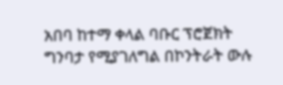አበባ ከተማ ቀላል ባቡር ፕሮጀክት ግንባታ የሚያገለግል በኮንትራት ውሉ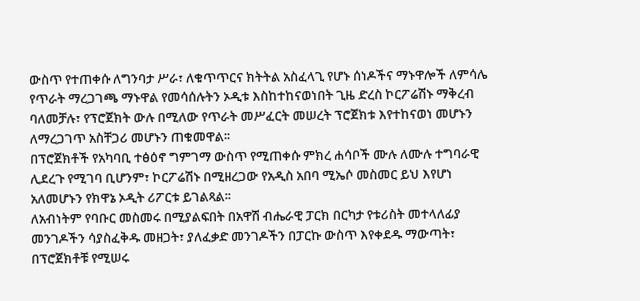ውስጥ የተጠቀሱ ለግንባታ ሥራ፣ ለቁጥጥርና ክትትል አስፈላጊ የሆኑ ሰነዶችና ማኑዋሎች ለምሳሌ የጥራት ማረጋገጫ ማኑዋል የመሳሰሉትን ኦዲቱ እስከተከናወነበት ጊዜ ድረስ ኮርፖሬሽኑ ማቅረብ ባለመቻሉ፣ የፕሮጀክት ውሉ በሚለው የጥራት መሥፈርት መሠረት ፕሮጀክቱ እየተከናወነ መሆኑን ለማረጋገጥ አስቸጋሪ መሆኑን ጠቁመዋል፡፡
በፕሮጀክቶች የአካባቢ ተፅዕኖ ግምገማ ውስጥ የሚጠቀሱ ምክረ ሐሳቦች ሙሉ ለሙሉ ተግባራዊ ሊደረጉ የሚገባ ቢሆንም፣ ኮርፖሬሽኑ በሚዘረጋው የአዲስ አበባ ሚኤሶ መስመር ይህ እየሆነ አለመሆኑን የክዋኔ ኦዲት ሪፖርቱ ይገልጻል፡፡
ለአብነትም የባቡር መስመሩ በሚያልፍበት በአዋሽ ብሔራዊ ፓርክ በርካታ የቱሪስት መተላለፊያ መንገዶችን ሳያስፈቅዱ መዘጋት፣ ያለፈቃድ መንገዶችን በፓርኩ ውስጥ እየቀደዱ ማውጣት፣ በፕሮጀክቶቹ የሚሠሩ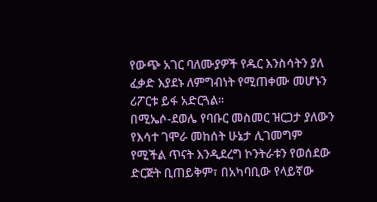የውጭ አገር ባለሙያዎች የዱር እንስሳትን ያለ ፈቃድ እያደኑ ለምግብነት የሚጠቀሙ መሆኑን ሪፖርቱ ይፋ አድርጓል፡፡
በሚኤሶ-ደወሌ የባቡር መስመር ዝርጋታ ያለውን የእሳተ ገሞራ መከሰት ሁኔታ ሊገመግም የሚችል ጥናት እንዲደረግ ኮንትራቱን የወሰደው ድርጅት ቢጠይቅም፣ በአካባቢው የላይኛው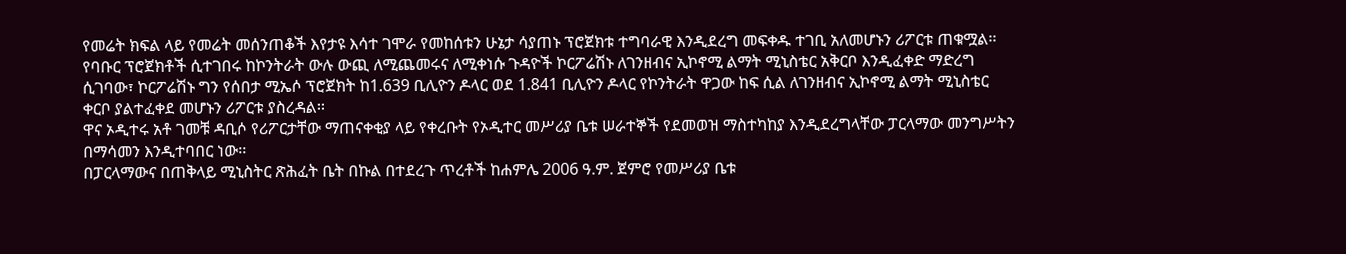የመሬት ክፍል ላይ የመሬት መሰንጠቆች እየታዩ እሳተ ገሞራ የመከሰቱን ሁኔታ ሳያጠኑ ፕሮጀክቱ ተግባራዊ እንዲደረግ መፍቀዱ ተገቢ አለመሆኑን ሪፖርቱ ጠቁሟል፡፡
የባቡር ፕሮጀክቶች ሲተገበሩ ከኮንትራት ውሉ ውጪ ለሚጨመሩና ለሚቀነሱ ጉዳዮች ኮርፖሬሽኑ ለገንዘብና ኢኮኖሚ ልማት ሚኒስቴር አቅርቦ እንዲፈቀድ ማድረግ ሲገባው፣ ኮርፖሬሽኑ ግን የሰበታ ሚኤሶ ፕሮጀክት ከ1.639 ቢሊዮን ዶላር ወደ 1.841 ቢሊዮን ዶላር የኮንትራት ዋጋው ከፍ ሲል ለገንዘብና ኢኮኖሚ ልማት ሚኒስቴር ቀርቦ ያልተፈቀደ መሆኑን ሪፖርቱ ያስረዳል፡፡
ዋና ኦዲተሩ አቶ ገመቹ ዳቢሶ የሪፖርታቸው ማጠናቀቂያ ላይ የቀረቡት የኦዲተር መሥሪያ ቤቱ ሠራተኞች የደመወዝ ማስተካከያ እንዲደረግላቸው ፓርላማው መንግሥትን በማሳመን እንዲተባበር ነው፡፡
በፓርላማውና በጠቅላይ ሚኒስትር ጽሕፈት ቤት በኩል በተደረጉ ጥረቶች ከሐምሌ 2006 ዓ.ም. ጀምሮ የመሥሪያ ቤቱ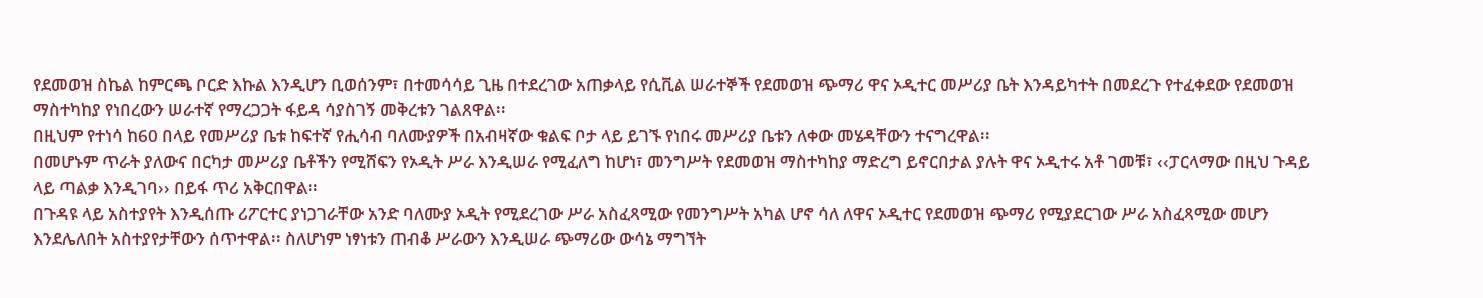የደመወዝ ስኬል ከምርጫ ቦርድ እኩል እንዲሆን ቢወሰንም፣ በተመሳሳይ ጊዜ በተደረገው አጠቃላይ የሲቪል ሠራተኞች የደመወዝ ጭማሪ ዋና ኦዲተር መሥሪያ ቤት እንዳይካተት በመደረጉ የተፈቀደው የደመወዝ ማስተካከያ የነበረውን ሠራተኛ የማረጋጋት ፋይዳ ሳያስገኝ መቅረቱን ገልጸዋል፡፡
በዚህም የተነሳ ከ60 በላይ የመሥሪያ ቤቱ ከፍተኛ የሒሳብ ባለሙያዎች በአብዛኛው ቁልፍ ቦታ ላይ ይገኙ የነበሩ መሥሪያ ቤቱን ለቀው መሄዳቸውን ተናግረዋል፡፡
በመሆኑም ጥራት ያለውና በርካታ መሥሪያ ቤቶችን የሚሸፍን የኦዲት ሥራ እንዲሠራ የሚፈለግ ከሆነ፣ መንግሥት የደመወዝ ማስተካከያ ማድረግ ይኖርበታል ያሉት ዋና ኦዲተሩ አቶ ገመቹ፣ ‹‹ፓርላማው በዚህ ጉዳይ ላይ ጣልቃ እንዲገባ›› በይፋ ጥሪ አቅርበዋል፡፡
በጉዳዩ ላይ አስተያየት እንዲሰጡ ሪፖርተር ያነጋገራቸው አንድ ባለሙያ ኦዲት የሚደረገው ሥራ አስፈጻሚው የመንግሥት አካል ሆኖ ሳለ ለዋና ኦዲተር የደመወዝ ጭማሪ የሚያደርገው ሥራ አስፈጻሚው መሆን እንደሌለበት አስተያየታቸውን ሰጥተዋል፡፡ ስለሆነም ነፃነቱን ጠብቆ ሥራውን እንዲሠራ ጭማሪው ውሳኔ ማግኘት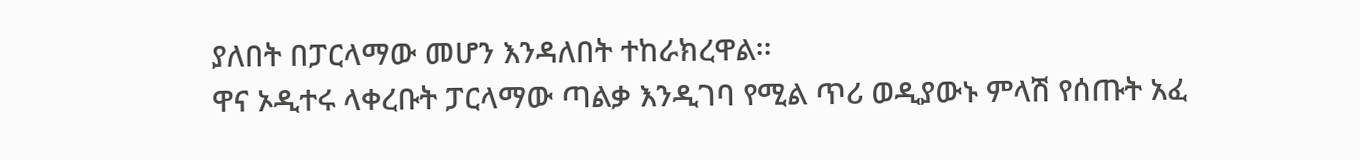ያለበት በፓርላማው መሆን እንዳለበት ተከራክረዋል፡፡
ዋና ኦዲተሩ ላቀረቡት ፓርላማው ጣልቃ እንዲገባ የሚል ጥሪ ወዲያውኑ ምላሽ የሰጡት አፈ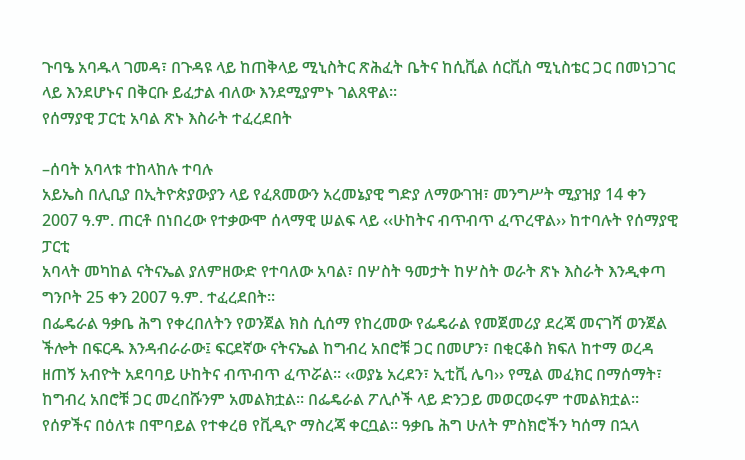ጉባዔ አባዱላ ገመዳ፣ በጉዳዩ ላይ ከጠቅላይ ሚኒስትር ጽሕፈት ቤትና ከሲቪል ሰርቪስ ሚኒስቴር ጋር በመነጋገር ላይ እንደሆኑና በቅርቡ ይፈታል ብለው እንደሚያምኑ ገልጸዋል፡፡
የሰማያዊ ፓርቲ አባል ጽኑ እስራት ተፈረደበት

–ሰባት አባላቱ ተከላከሉ ተባሉ
አይኤስ በሊቢያ በኢትዮጵያውያን ላይ የፈጸመውን አረመኔያዊ ግድያ ለማውገዝ፣ መንግሥት ሚያዝያ 14 ቀን 2007 ዓ.ም. ጠርቶ በነበረው የተቃውሞ ሰላማዊ ሠልፍ ላይ ‹‹ሁከትና ብጥብጥ ፈጥረዋል›› ከተባሉት የሰማያዊ ፓርቲ
አባላት መካከል ናትናኤል ያለምዘውድ የተባለው አባል፣ በሦስት ዓመታት ከሦስት ወራት ጽኑ እስራት እንዲቀጣ ግንቦት 25 ቀን 2007 ዓ.ም. ተፈረደበት፡፡
በፌዴራል ዓቃቤ ሕግ የቀረበለትን የወንጀል ክስ ሲሰማ የከረመው የፌዴራል የመጀመሪያ ደረጃ መናገሻ ወንጀል ችሎት በፍርዱ እንዳብራራው፤ ፍርደኛው ናትናኤል ከግብረ አበሮቹ ጋር በመሆን፣ በቂርቆስ ክፍለ ከተማ ወረዳ ዘጠኝ አብዮት አደባባይ ሁከትና ብጥብጥ ፈጥሯል፡፡ ‹‹ወያኔ አረደን፣ ኢቲቪ ሌባ›› የሚል መፈክር በማሰማት፣ ከግብረ አበሮቹ ጋር መረበሹንም አመልክቷል፡፡ በፌዴራል ፖሊሶች ላይ ድንጋይ መወርወሩም ተመልክቷል፡፡ የሰዎችና በዕለቱ በሞባይል የተቀረፀ የቪዲዮ ማስረጃ ቀርቧል፡፡ ዓቃቤ ሕግ ሁለት ምስክሮችን ካሰማ በኋላ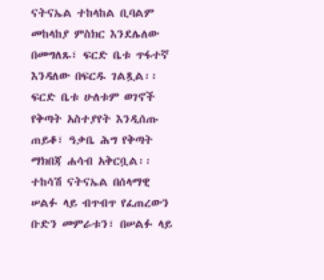ናትናኤል ተከላከል ቢባልም መከላከያ ምስክር እንደሌለው በመግለጹ፣ ፍርድ ቤቱ ጥፋተኛ እንዳለው በፍርዱ ገልጿል፡፡ ፍርድ ቤቱ ሁለቱም ወገኖች የቅጣት አስተያየት እንዲሰጡ ጠይቆ፣ ዓቃቤ ሕግ የቅጣት ማክበጃ ሐሳብ አቅርቧል፡፡
ተከሳሽ ናትናኤል በሰላማዊ ሠልፉ ላይ ብጥብጥ የፈጠረውን ቡድን መምራቱን፣ በሠልፉ ላይ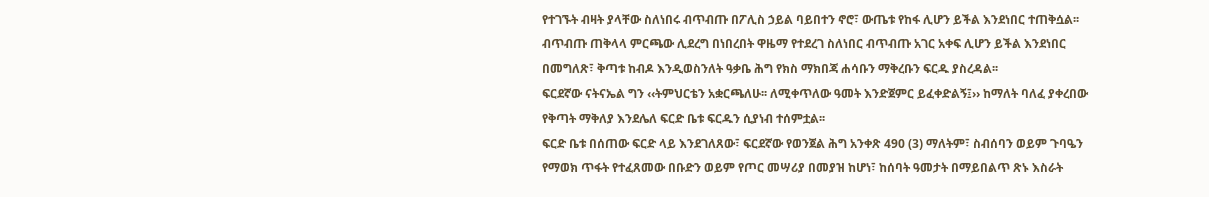የተገኙት ብዛት ያላቸው ስለነበሩ ብጥብጡ በፖሊስ ኃይል ባይበተን ኖሮ፣ ውጤቱ የከፋ ሊሆን ይችል እንደነበር ተጠቅሷል፡፡ ብጥብጡ ጠቅላላ ምርጫው ሊደረግ በነበረበት ዋዜማ የተደረገ ስለነበር ብጥብጡ አገር አቀፍ ሊሆን ይችል እንደነበር በመግለጽ፣ ቅጣቱ ከብዶ እንዲወስንለት ዓቃቤ ሕግ የክስ ማክበጃ ሐሳቡን ማቅረቡን ፍርዱ ያስረዳል፡፡
ፍርደኛው ናትናኤል ግን ‹‹ትምህርቴን አቋርጫለሁ፡፡ ለሚቀጥለው ዓመት እንድጀምር ይፈቀድልኝ፤›› ከማለት ባለፈ ያቀረበው የቅጣት ማቅለያ እንደሌለ ፍርድ ቤቱ ፍርዱን ሲያነብ ተሰምቷል፡፡
ፍርድ ቤቱ በሰጠው ፍርድ ላይ እንደገለጸው፣ ፍርደኛው የወንጀል ሕግ አንቀጽ 490 (3) ማለትም፣ ስብሰባን ወይም ጉባዔን የማወክ ጥፋት የተፈጸመው በቡድን ወይም የጦር መሣሪያ በመያዝ ከሆነ፣ ከሰባት ዓመታት በማይበልጥ ጽኑ እስራት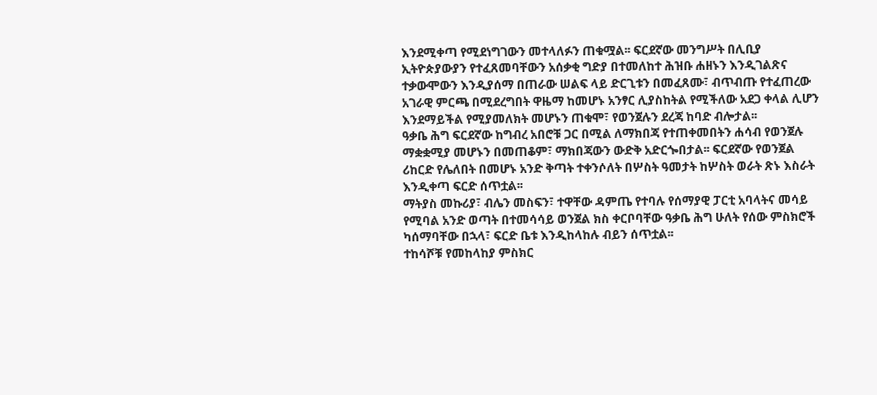እንደሚቀጣ የሚደነግገውን መተላለፉን ጠቁሟል፡፡ ፍርደኛው መንግሥት በሊቢያ ኢትዮጵያውያን የተፈጸመባቸውን አሰቃቂ ግድያ በተመለከተ ሕዝቡ ሐዘኑን እንዲገልጽና ተቃውሞውን እንዲያሰማ በጠራው ሠልፍ ላይ ድርጊቱን በመፈጸሙ፣ ብጥብጡ የተፈጠረው አገራዊ ምርጫ በሚደረግበት ዋዜማ ከመሆኑ አንፃር ሊያስከትል የሚችለው አደጋ ቀላል ሊሆን እንደማይችል የሚያመለክት መሆኑን ጠቁሞ፣ የወንጀሉን ደረጃ ከባድ ብሎታል፡፡
ዓቃቤ ሕግ ፍርደኛው ከግብረ አበሮቹ ጋር በሚል ለማክበጃ የተጠቀመበትን ሐሳብ የወንጀሉ ማቋቋሚያ መሆኑን በመጠቆም፣ ማክበጃውን ውድቅ አድርጐበታል፡፡ ፍርደኛው የወንጀል ሪከርድ የሌለበት በመሆኑ አንድ ቅጣት ተቀንሶለት በሦስት ዓመታት ከሦስት ወራት ጽኑ እስራት እንዲቀጣ ፍርድ ሰጥቷል፡፡
ማትያስ መኩሪያ፣ ብሌን መስፍን፣ ተዋቸው ዳምጤ የተባሉ የሰማያዊ ፓርቲ አባላትና መሳይ የሚባል አንድ ወጣት በተመሳሳይ ወንጀል ክስ ቀርቦባቸው ዓቃቤ ሕግ ሁለት የሰው ምስክሮች ካሰማባቸው በኋላ፣ ፍርድ ቤቱ እንዲከላከሉ ብይን ሰጥቷል፡፡
ተከሳሾቹ የመከላከያ ምስክር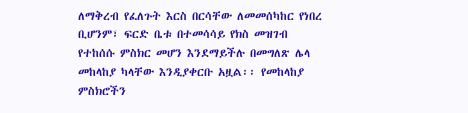ለማቅረብ የፈለጉት እርስ በርሳቸው ለመመሰካከር የነበረ ቢሆንም፣ ፍርድ ቤቱ በተመሳሳይ የክስ መዝገብ የተከሰሱ ምስክር መሆን እንደማይችሉ በመግለጽ ሌላ መከላከያ ካላቸው እንዲያቀርቡ አዟል፡፡ የመከላከያ ምስክሮችን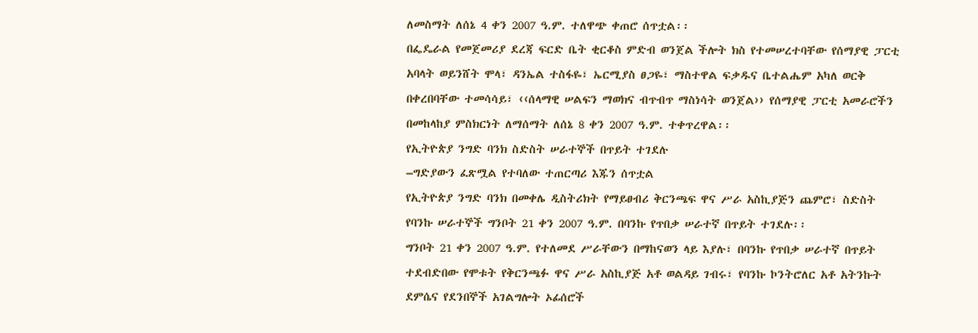ለመስማት ለሰኔ 4 ቀን 2007 ዓ.ም. ተለዋጭ ቀጠሮ ሰጥቷል፡፡
በፌዴራል የመጀመሪያ ደረጃ ፍርድ ቤት ቂርቆስ ምድብ ወንጀል ችሎት ክስ የተመሠረተባቸው የሰማያዊ ፓርቲ አባላት ወይንሸት ሞላ፣ ዳንኤል ተስፋዬ፣ ኤርሚያስ ፀጋዬ፣ ማስተዋል ፍቃዱና ቤተልሔም አካለ ወርቅ በቀረበባቸው ተመሳሳይ፣ ‹‹ሰላማዊ ሠልፍን ማወክና ብጥብጥ ማስነሳት ወንጀል›› የሰማያዊ ፓርቲ አመራሮችን በመከላከያ ምስክርነት ለማሰማት ለሰኔ 8 ቀን 2007 ዓ.ም. ተቀጥረዋል፡፡
የኢትዮጵያ ንግድ ባንክ ስድስት ሠራተኞች በጥይት ተገደሉ
–ግድያውን ፈጽሟል የተባለው ተጠርጣሪ እጁን ሰጥቷል
የኢትዮጵያ ንግድ ባንክ በመቀሌ ዲስትሪክት የማይፀብሪ ቅርንጫፍ ዋና ሥራ አስኪያጅን ጨምሮ፣ ስድስት የባንኩ ሠራተኞች ግንቦት 21 ቀን 2007 ዓ.ም. በባንኩ የጥበቃ ሠራተኛ በጥይት ተገደሉ፡፡
ግንቦት 21 ቀን 2007 ዓ.ም. የተለመደ ሥራቸውን በማከናወን ላይ እያሉ፣ በባንኩ የጥበቃ ሠራተኛ በጥይት ተደብድበው የሞቱት የቅርንጫፉ ዋና ሥራ አስኪያጅ አቶ ወልዳይ ገብሩ፣ የባንኩ ኮንትሮለር አቶ አትንኩት ደምሴና የደንበኞች አገልግሎት ኦፊሰሮች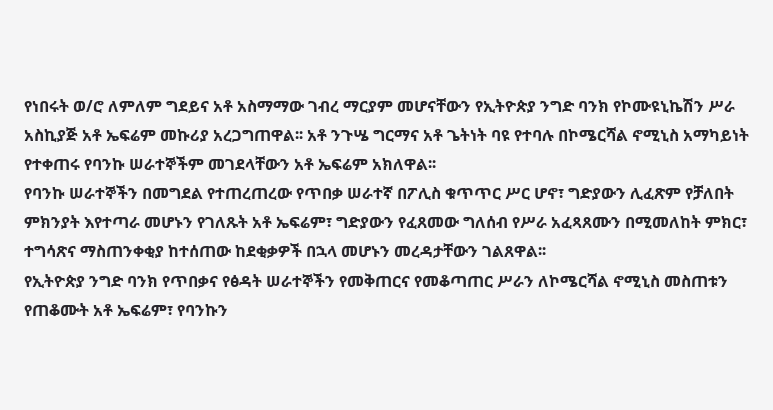የነበሩት ወ/ሮ ለምለም ግደይና አቶ አስማማው ገብረ ማርያም መሆናቸውን የኢትዮጵያ ንግድ ባንክ የኮሙዩኒኬሽን ሥራ አስኪያጅ አቶ ኤፍሬም መኩሪያ አረጋግጠዋል፡፡ አቶ ንጉሤ ግርማና አቶ ጌትነት ባዩ የተባሉ በኮሜርሻል ኖሚኒስ አማካይነት የተቀጠሩ የባንኩ ሠራተኞችም መገደላቸውን አቶ ኤፍሬም አክለዋል፡፡
የባንኩ ሠራተኞችን በመግደል የተጠረጠረው የጥበቃ ሠራተኛ በፖሊስ ቁጥጥር ሥር ሆኖ፣ ግድያውን ሊፈጽም የቻለበት ምክንያት እየተጣራ መሆኑን የገለጹት አቶ ኤፍሬም፣ ግድያውን የፈጸመው ግለሰብ የሥራ አፈጻጸሙን በሚመለከት ምክር፣ ተግሳጽና ማስጠንቀቂያ ከተሰጠው ከደቂቃዎች በኋላ መሆኑን መረዳታቸውን ገልጸዋል፡፡
የኢትዮጵያ ንግድ ባንክ የጥበቃና የፅዳት ሠራተኞችን የመቅጠርና የመቆጣጠር ሥራን ለኮሜርሻል ኖሚኒስ መስጠቱን የጠቆሙት አቶ ኤፍሬም፣ የባንኩን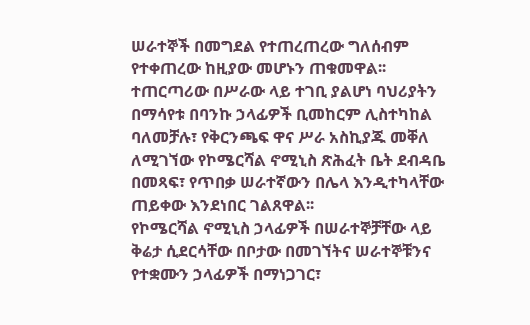ሠራተኞች በመግደል የተጠረጠረው ግለሰብም የተቀጠረው ከዚያው መሆኑን ጠቁመዋል፡፡ ተጠርጣሪው በሥራው ላይ ተገቢ ያልሆነ ባህሪያትን በማሳየቱ በባንኩ ኃላፊዎች ቢመከርም ሊስተካከል ባለመቻሉ፣ የቅርንጫፍ ዋና ሥራ አስኪያጁ መቐለ ለሚገኘው የኮሜርሻል ኖሚኒስ ጽሕፈት ቤት ደብዳቤ በመጻፍ፣ የጥበቃ ሠራተኛውን በሌላ እንዲተካላቸው ጠይቀው እንደነበር ገልጸዋል፡፡
የኮሜርሻል ኖሚኒስ ኃላፊዎች በሠራተኞቻቸው ላይ ቅሬታ ሲደርሳቸው በቦታው በመገኘትና ሠራተኞቹንና የተቋሙን ኃላፊዎች በማነጋገር፣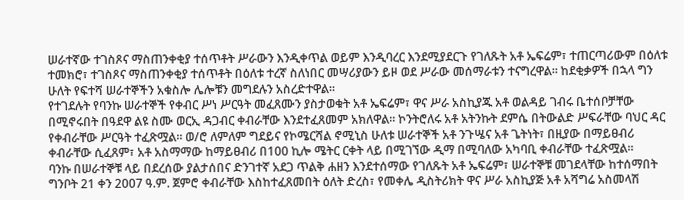ሠራተኛው ተገስጾና ማስጠንቀቂያ ተሰጥቶት ሥራውን እንዲቀጥል ወይም እንዲባረር እንደሚያደርጉ የገለጹት አቶ ኤፍሬም፣ ተጠርጣሪውም በዕለቱ ተመክሮ፣ ተገስጾና ማስጠንቀቂያ ተሰጥቶት በዕለቱ ተረኛ ስለነበር መሣሪያውን ይዞ ወደ ሥራው መሰማራቱን ተናግረዋል፡፡ ከደቂቃዎች በኋላ ግን ሁለት የፍተሻ ሠራተኞችን አቁስሎ ሌሎቹን መግደሉን አስረድተዋል፡፡
የተገደሉት የባንኩ ሠራተኞች የቀብር ሥነ ሥርዓት መፈጸሙን ያስታወቁት አቶ ኤፍሬም፣ ዋና ሥራ አስኪያጁ አቶ ወልዳይ ገብሩ ቤተሰቦቻቸው በሚኖሩበት በዓደዋ ልዩ ስሙ ወርኢ ዳጋብር ቀብራቸው እንደተፈጸመም አክለዋል፡፡ ኮንትሮለሩ አቶ አትንኩት ደምሴ በትውልድ ሥፍራቸው ባህር ዳር የቀብራቸው ሥርዓት ተፈጽሟል፡፡ ወ/ሮ ለምለም ግደይና የኮሜርሻል ኖሚኒስ ሁለቱ ሠራተኞች አቶ ንጉሤና አቶ ጌትነት፣ በዚያው በማይፀብሪ ቀብራቸው ሲፈጸም፣ አቶ አስማማው ከማይፀብሪ በ100 ኪሎ ሜትር ርቀት ላይ በሚገኘው ዲማ በሚባለው አካባቢ ቀብራቸው ተፈጽሟል፡፡
ባንኩ በሠራተኞቹ ላይ በደረሰው ያልታሰበና ድንገተኛ አደጋ ጥልቅ ሐዘን እንደተሰማው የገለጹት አቶ ኤፍሬም፣ ሠራተኞቹ መገደላቸው ከተሰማበት ግንቦት 21 ቀን 2007 ዓ.ም. ጀምሮ ቀብራቸው እስከተፈጸመበት ዕለት ድረስ፣ የመቀሌ ዲስትሪክት ዋና ሥራ አስኪያጅ አቶ አሻግሬ አስመላሽ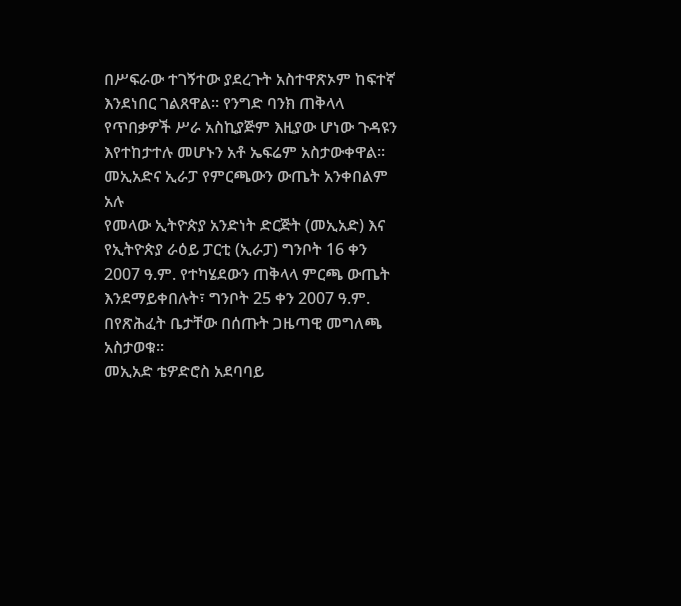በሥፍራው ተገኝተው ያደረጉት አስተዋጽኦም ከፍተኛ እንደነበር ገልጸዋል፡፡ የንግድ ባንክ ጠቅላላ የጥበቃዎች ሥራ አስኪያጅም እዚያው ሆነው ጉዳዩን እየተከታተሉ መሆኑን አቶ ኤፍሬም አስታውቀዋል፡፡
መኢአድና ኢራፓ የምርጫውን ውጤት አንቀበልም አሉ
የመላው ኢትዮጵያ አንድነት ድርጅት (መኢአድ) እና የኢትዮጵያ ራዕይ ፓርቲ (ኢራፓ) ግንቦት 16 ቀን 2007 ዓ.ም. የተካሄደውን ጠቅላላ ምርጫ ውጤት እንደማይቀበሉት፣ ግንቦት 25 ቀን 2007 ዓ.ም. በየጽሕፈት ቤታቸው በሰጡት ጋዜጣዊ መግለጫ አስታወቁ፡፡
መኢአድ ቴዎድሮስ አደባባይ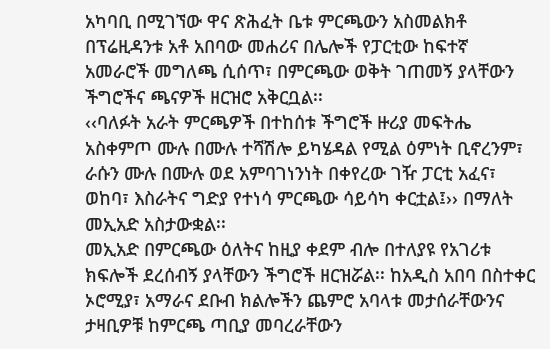አካባቢ በሚገኘው ዋና ጽሕፈት ቤቱ ምርጫውን አስመልክቶ በፕሬዚዳንቱ አቶ አበባው መሐሪና በሌሎች የፓርቲው ከፍተኛ አመራሮች መግለጫ ሲሰጥ፣ በምርጫው ወቅት ገጠመኝ ያላቸውን ችግሮችና ጫናዎች ዘርዝሮ አቅርቧል፡፡
‹‹ባለፉት አራት ምርጫዎች በተከሰቱ ችግሮች ዙሪያ መፍትሔ አስቀምጦ ሙሉ በሙሉ ተሻሽሎ ይካሄዳል የሚል ዕምነት ቢኖረንም፣ ራሱን ሙሉ በሙሉ ወደ አምባገነንነት በቀየረው ገዥ ፓርቲ አፈና፣ ወከባ፣ እስራትና ግድያ የተነሳ ምርጫው ሳይሳካ ቀርቷል፤›› በማለት መኢአድ አስታውቋል፡፡
መኢአድ በምርጫው ዕለትና ከዚያ ቀደም ብሎ በተለያዩ የአገሪቱ ክፍሎች ደረሰብኝ ያላቸውን ችግሮች ዘርዝሯል፡፡ ከአዲስ አበባ በስተቀር ኦሮሚያ፣ አማራና ደቡብ ክልሎችን ጨምሮ አባላቱ መታሰራቸውንና ታዛቢዎቹ ከምርጫ ጣቢያ መባረራቸውን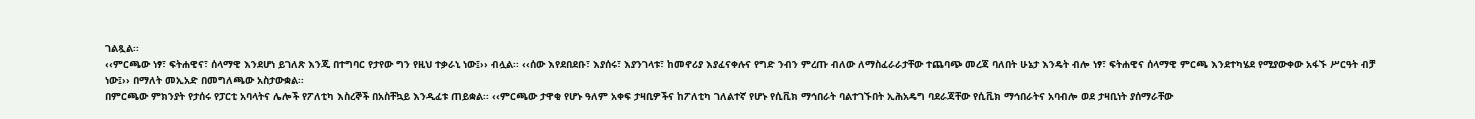ገልጿል፡፡
‹‹ምርጫው ነፃ፣ ፍትሐዊና፣ ሰላማዊ እንደሆነ ይገለጽ እንጂ በተግባር የታየው ግን የዚህ ተቃራኒ ነው፤›› ብሏል፡፡ ‹‹ሰው እየደበደቡ፣ እያሰሩ፣ እያንገላቱ፣ ከመኖሪያ እያፈናቀሉና የግድ ንብን ምረጡ ብለው ለማስፈራራታቸው ተጨባጭ መረጃ ባለበት ሁኔታ እንዴት ብሎ ነፃ፣ ፍትሐዊና ሰላማዊ ምርጫ እንደተካሄደ የሚያውቀው አፋኙ ሥርዓት ብቻ ነው፤›› በማለት መኢአድ በመግለጫው አስታውቋል፡፡
በምርጫው ምክንያት የታሰሩ የፓርቲ አባላትና ሌሎች የፖለቲካ እስረኞች በአስቸኳይ እንዲፈቱ ጠይቋል፡፡ ‹‹ምርጫው ታዋቂ የሆኑ ዓለም አቀፍ ታዛቢዎችና ከፖለቲካ ገለልተኛ የሆኑ የሲቪክ ማኅበራት ባልተገኙበት ኢሕአዴግ ባደራጃቸው የሲቪክ ማኅበራትና አባብሎ ወደ ታዛቢነት ያሰማራቸው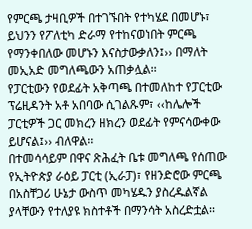የምርጫ ታዛቢዎች በተገኙበት የተካሄደ በመሆኑ፣ ይህንን የፖለቲካ ድራማ የተከናወነበት ምርጫ የማንቀበለው መሆኑን እናስታውቃለን፤›› በማለት መኢአድ መግለጫውን አጠቃሏል፡፡
የፓርቲውን የወደፊት አቅጣጫ በተመለከተ የፓርቲው ፕሬዚዳንት አቶ አበባው ሲገልጹም፣ ‹‹ከሌሎች ፓርቲዎች ጋር መክረን ዘክረን ወደፊት የምናሳውቀው ይሆናል፤›› ብለዋል፡፡
በተመሳሳይም በዋና ጽሕፈት ቤቱ መግለጫ የሰጠው የኢትዮጵያ ራዕይ ፓርቲ (ኢራፓ)፣ የዘንድሮው ምርጫ በአስቸጋሪ ሁኔታ ውስጥ መካሄዱን ያስረዱልኛል ያላቸውን የተለያዩ ክስተቶች በማንሳት አስረድቷል፡፡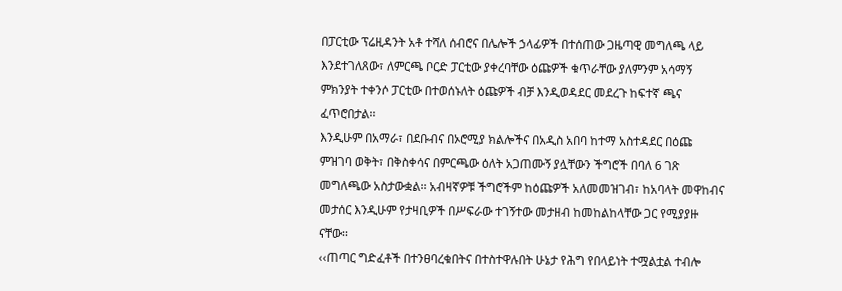በፓርቲው ፕሬዚዳንት አቶ ተሻለ ሰብሮና በሌሎች ኃላፊዎች በተሰጠው ጋዜጣዊ መግለጫ ላይ እንደተገለጸው፣ ለምርጫ ቦርድ ፓርቲው ያቀረባቸው ዕጩዎች ቁጥራቸው ያለምንም አሳማኝ ምክንያት ተቀንሶ ፓርቲው በተወሰኑለት ዕጩዎች ብቻ እንዲወዳደር መደረጉ ከፍተኛ ጫና ፈጥሮበታል፡፡
እንዲሁም በአማራ፣ በደቡብና በኦሮሚያ ክልሎችና በአዲስ አበባ ከተማ አስተዳደር በዕጩ ምዝገባ ወቅት፣ በቅስቀሳና በምርጫው ዕለት አጋጠሙኝ ያሏቸውን ችግሮች በባለ 6 ገጽ መግለጫው አስታውቋል፡፡ አብዛኛዎቹ ችግሮችም ከዕጩዎች አለመመዝገብ፣ ከአባላት መዋከብና መታሰር እንዲሁም የታዛቢዎች በሥፍራው ተገኝተው መታዘብ ከመከልከላቸው ጋር የሚያያዙ ናቸው፡፡
‹‹ጠጣር ግድፈቶች በተንፀባረቁበትና በተስተዋሉበት ሁኔታ የሕግ የበላይነት ተሟልቷል ተብሎ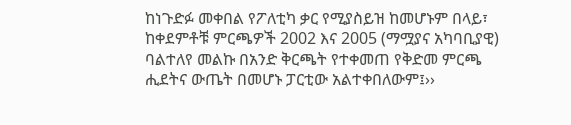ከነጉድፉ መቀበል የፖለቲካ ቃር የሚያስይዝ ከመሆኑም በላይ፣ ከቀደምቶቹ ምርጫዎች 2002 እና 2005 (ማሟያና አካባቢያዊ) ባልተለየ መልኩ በአንድ ቅርጫት የተቀመጠ የቅድመ ምርጫ ሒደትና ውጤት በመሆኑ ፓርቲው አልተቀበለውም፤››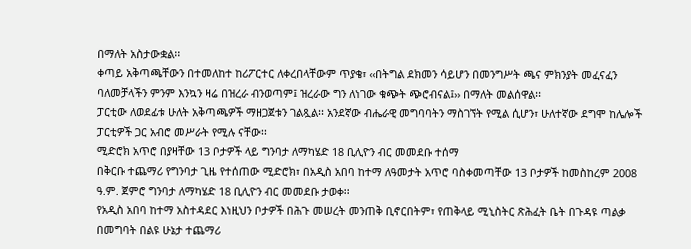በማለት አስታውቋል፡፡
ቀጣይ አቅጣጫቸውን በተመለከተ ከሪፖርተር ለቀረበላቸውም ጥያቄ፣ ‹‹በትግል ደክመን ሳይሆን በመንግሥት ጫና ምክንያት መፈናፈን ባለመቻላችን ምንም እንኳን ዛሬ በዝረራ ብንወጣም፤ ዝረራው ግን ለነገው ቁጭት ጭሮብናል፤›› በማለት መልሰዋል፡፡
ፓርቲው ለወደፊቱ ሁለት አቅጣጫዎች ማዘጋጀቱን ገልጿል፡፡ አንደኛው ብሔራዊ መግባባትን ማስገኘት የሚል ሲሆን፣ ሁለተኛው ደግሞ ከሌሎች ፓርቲዎች ጋር አብሮ መሥራት የሚሉ ናቸው፡፡
ሚድሮክ አጥሮ በያዛቸው 13 ቦታዎች ላይ ግንባታ ለማካሄድ 18 ቢሊዮን ብር መመደቡ ተሰማ
በቅርቡ ተጨማሪ የግንባታ ጊዜ የተሰጠው ሚድሮክ፣ በአዲስ አበባ ከተማ ለዓመታት አጥሮ ባስቀመጣቸው 13 ቦታዎች ከመስከረም 2008 ዓ.ም. ጀምሮ ግንባታ ለማካሄድ 18 ቢሊዮን ብር መመደቡ ታወቀ፡፡
የአዲስ አበባ ከተማ አስተዳደር እነዚህን ቦታዎች በሕጉ መሠረት መንጠቅ ቢኖርበትም፣ የጠቅላይ ሚኒስትር ጽሕፈት ቤት በጉዳዩ ጣልቃ በመግባት በልዩ ሁኔታ ተጨማሪ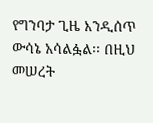የግንባታ ጊዜ እንዲሰጥ ውሳኔ አሳልፏል፡፡ በዚህ መሠረት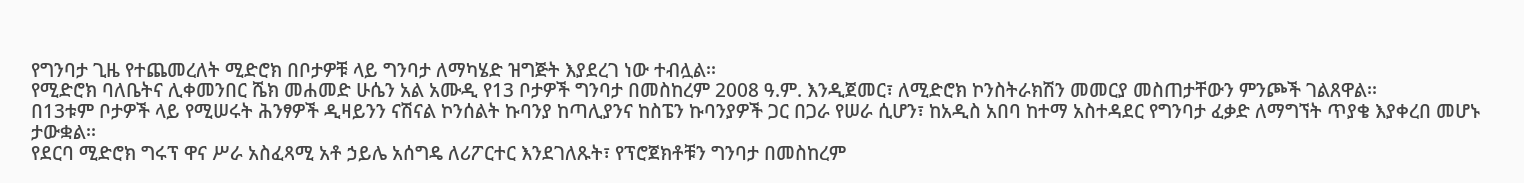የግንባታ ጊዜ የተጨመረለት ሚድሮክ በቦታዎቹ ላይ ግንባታ ለማካሄድ ዝግጅት እያደረገ ነው ተብሏል፡፡
የሚድሮክ ባለቤትና ሊቀመንበር ሼክ መሐመድ ሁሴን አል አሙዲ የ13 ቦታዎች ግንባታ በመስከረም 2008 ዓ.ም. እንዲጀመር፣ ለሚድሮክ ኮንስትራክሽን መመርያ መስጠታቸውን ምንጮች ገልጸዋል፡፡
በ13ቱም ቦታዎች ላይ የሚሠሩት ሕንፃዎች ዲዛይንን ናሽናል ኮንሰልት ኩባንያ ከጣሊያንና ከስፔን ኩባንያዎች ጋር በጋራ የሠራ ሲሆን፣ ከአዲስ አበባ ከተማ አስተዳደር የግንባታ ፈቃድ ለማግኘት ጥያቄ እያቀረበ መሆኑ ታውቋል፡፡
የደርባ ሚድሮክ ግሩፕ ዋና ሥራ አስፈጻሚ አቶ ኃይሌ አሰግዴ ለሪፖርተር እንደገለጹት፣ የፕሮጀክቶቹን ግንባታ በመስከረም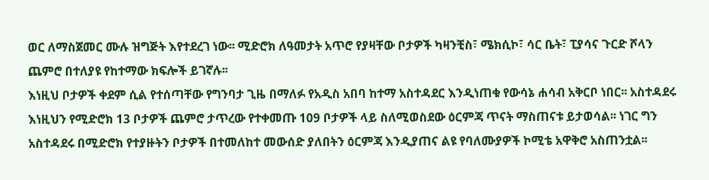ወር ለማስጀመር ሙሉ ዝግጅት እየተደረገ ነው፡፡ ሚድሮክ ለዓመታት አጥሮ የያዛቸው ቦታዎች ካዛንቺስ፣ ሜክሲኮ፣ ሳር ቤት፣ ፒያሳና ጉርድ ሾላን ጨምሮ በተለያዩ የከተማው ክፍሎች ይገኛሉ፡፡
እነዚህ ቦታዎች ቀደም ሲል የተሰጣቸው የግንባታ ጊዜ በማለፉ የአዲስ አበባ ከተማ አስተዳደር እንዲነጠቁ የውሳኔ ሐሳብ አቅርቦ ነበር፡፡ አስተዳደሩ እነዚህን የሚድሮክ 13 ቦታዎች ጨምሮ ታጥረው የተቀመጡ 109 ቦታዎች ላይ ስለሚወስደው ዕርምጃ ጥናት ማስጠናቱ ይታወሳል፡፡ ነገር ግን አስተዳደሩ በሚድሮክ የተያዙትን ቦታዎች በተመለከተ መውሰድ ያለበትን ዕርምጃ እንዲያጠና ልዩ የባለሙያዎች ኮሚቴ አዋቅሮ አስጠንቷል፡፡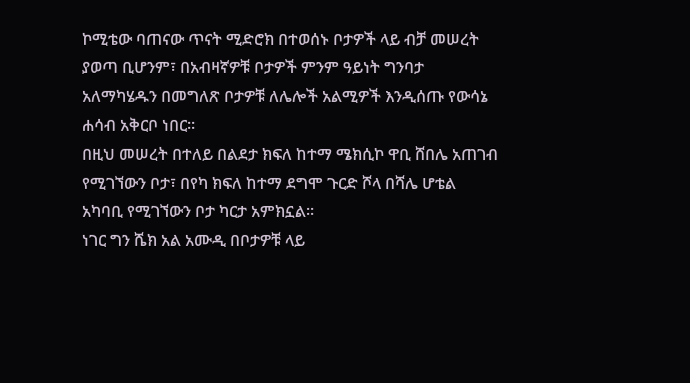ኮሚቴው ባጠናው ጥናት ሚድሮክ በተወሰኑ ቦታዎች ላይ ብቻ መሠረት ያወጣ ቢሆንም፣ በአብዛኛዎቹ ቦታዎች ምንም ዓይነት ግንባታ አለማካሄዱን በመግለጽ ቦታዎቹ ለሌሎች አልሚዎች እንዲሰጡ የውሳኔ ሐሳብ አቅርቦ ነበር፡፡
በዚህ መሠረት በተለይ በልደታ ክፍለ ከተማ ሜክሲኮ ዋቢ ሸበሌ አጠገብ የሚገኘውን ቦታ፣ በየካ ክፍለ ከተማ ደግሞ ጉርድ ሾላ በሻሌ ሆቴል አካባቢ የሚገኘውን ቦታ ካርታ አምክኗል፡፡
ነገር ግን ሼክ አል አሙዲ በቦታዎቹ ላይ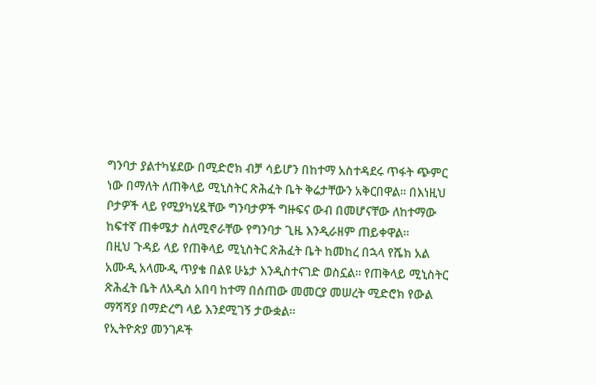ግንባታ ያልተካሄደው በሚድሮክ ብቻ ሳይሆን በከተማ አስተዳደሩ ጥፋት ጭምር ነው በማለት ለጠቅላይ ሚኒስትር ጽሕፈት ቤት ቅሬታቸውን አቅርበዋል፡፡ በእነዚህ ቦታዎች ላይ የሚያካሂዷቸው ግንባታዎች ግዙፍና ውብ በመሆናቸው ለከተማው ከፍተኛ ጠቀሜታ ስለሚኖራቸው የግንባታ ጊዜ እንዲራዘም ጠይቀዋል፡፡
በዚህ ጉዳይ ላይ የጠቅላይ ሚኒስትር ጽሕፈት ቤት ከመከረ በኋላ የሼክ አል አሙዲ አላሙዲ ጥያቄ በልዩ ሁኔታ እንዲስተናገድ ወስኗል፡፡ የጠቅላይ ሚኒስትር ጽሕፈት ቤት ለአዲስ አበባ ከተማ በሰጠው መመርያ መሠረት ሚድሮክ የውል ማሻሻያ በማድረግ ላይ እንደሚገኝ ታውቋል፡፡
የኢትዮጵያ መንገዶች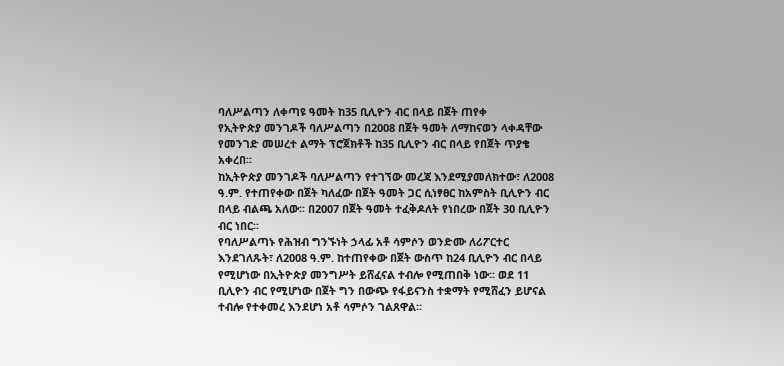ባለሥልጣን ለቀጣዩ ዓመት ከ35 ቢሊዮን ብር በላይ በጀት ጠየቀ
የኢትዮጵያ መንገዶች ባለሥልጣን በ2008 በጀት ዓመት ለማከናወን ላቀዳቸው የመንገድ መሠረተ ልማት ፕሮጀክቶች ከ35 ቢሊዮን ብር በላይ የበጀት ጥያቄ አቀረበ፡፡
ከኢትዮጵያ መንገዶች ባለሥልጣን የተገኘው መረጃ እንደሚያመለክተው፣ ለ2008 ዓ.ም. የተጠየቀው በጀት ካለፈው በጀት ዓመት ጋር ሲነፃፀር ከአምስት ቢሊዮን ብር በላይ ብልጫ አለው፡፡ በ2007 በጀት ዓመት ተፈቅዶለት የነበረው በጀት 30 ቢሊዮን ብር ነበር፡፡
የባለሥልጣኑ የሕዝብ ግንኙነት ኃላፊ አቶ ሳምሶን ወንድሙ ለሪፖርተር እንደገለጹት፣ ለ2008 ዓ.ም. ከተጠየቀው በጀት ውስጥ ከ24 ቢሊዮን ብር በላይ የሚሆነው በኢትዮጵያ መንግሥት ይሸፈናል ተብሎ የሚጠበቅ ነው፡፡ ወደ 11 ቢሊዮን ብር የሚሆነው በጀት ግን በውጭ የፋይናንስ ተቋማት የሚሸፈን ይሆናል ተብሎ የተቀመረ እንደሆነ አቶ ሳምሶን ገልጸዋል፡፡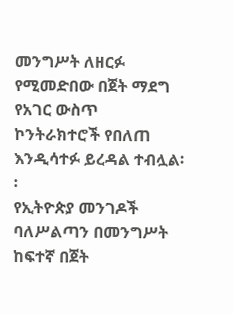መንግሥት ለዘርፉ የሚመድበው በጀት ማደግ የአገር ውስጥ ኮንትራክተሮች የበለጠ እንዲሳተፉ ይረዳል ተብሏል፡፡
የኢትዮጵያ መንገዶች ባለሥልጣን በመንግሥት ከፍተኛ በጀት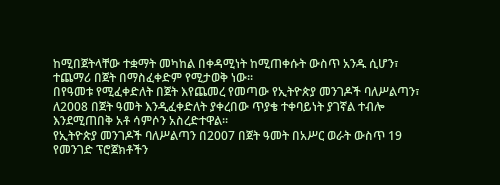ከሚበጀትላቸው ተቋማት መካከል በቀዳሚነት ከሚጠቀሱት ውስጥ አንዱ ሲሆን፣ ተጨማሪ በጀት በማስፈቀድም የሚታወቅ ነው፡፡
በየዓመቱ የሚፈቀድለት በጀት እየጨመረ የመጣው የኢትዮጵያ መንገዶች ባለሥልጣን፣ ለ2008 በጀት ዓመት እንዲፈቀድለት ያቀረበው ጥያቄ ተቀባይነት ያገኛል ተብሎ እንደሚጠበቅ አቶ ሳምሶን አስረድተዋል፡፡
የኢትዮጵያ መንገዶች ባለሥልጣን በ2007 በጀት ዓመት በአሥር ወራት ውስጥ 19 የመንገድ ፕሮጀክቶችን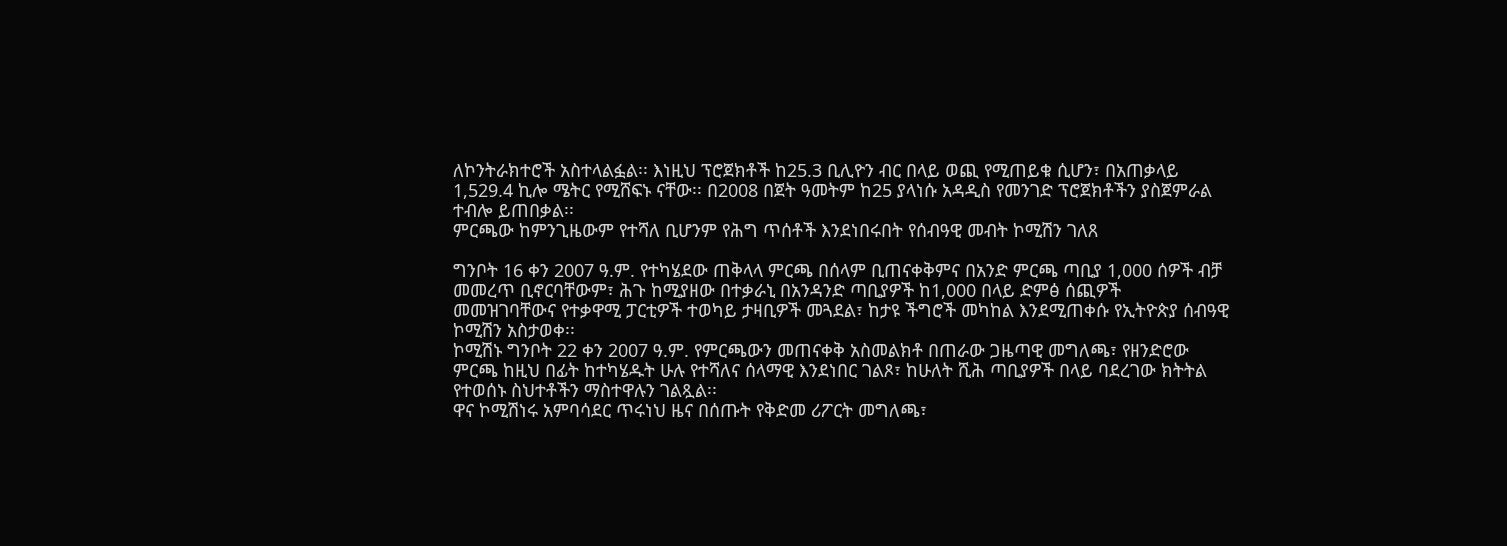ለኮንትራክተሮች አስተላልፏል፡፡ እነዚህ ፕሮጀክቶች ከ25.3 ቢሊዮን ብር በላይ ወጪ የሚጠይቁ ሲሆን፣ በአጠቃላይ 1,529.4 ኪሎ ሜትር የሚሸፍኑ ናቸው፡፡ በ2008 በጀት ዓመትም ከ25 ያላነሱ አዳዲስ የመንገድ ፕሮጀክቶችን ያስጀምራል ተብሎ ይጠበቃል፡፡
ምርጫው ከምንጊዜውም የተሻለ ቢሆንም የሕግ ጥሰቶች እንደነበሩበት የሰብዓዊ መብት ኮሚሽን ገለጸ

ግንቦት 16 ቀን 2007 ዓ.ም. የተካሄደው ጠቅላላ ምርጫ በሰላም ቢጠናቀቅምና በአንድ ምርጫ ጣቢያ 1,000 ሰዎች ብቻ መመረጥ ቢኖርባቸውም፣ ሕጉ ከሚያዘው በተቃራኒ በአንዳንድ ጣቢያዎች ከ1,000 በላይ ድምፅ ሰጪዎች
መመዝገባቸውና የተቃዋሚ ፓርቲዎች ተወካይ ታዛቢዎች መጓደል፣ ከታዩ ችግሮች መካከል እንደሚጠቀሱ የኢትዮጵያ ሰብዓዊ ኮሚሽን አስታወቀ፡፡
ኮሚሽኑ ግንቦት 22 ቀን 2007 ዓ.ም. የምርጫውን መጠናቀቅ አስመልክቶ በጠራው ጋዜጣዊ መግለጫ፣ የዘንድሮው ምርጫ ከዚህ በፊት ከተካሄዱት ሁሉ የተሻለና ሰላማዊ እንደነበር ገልጾ፣ ከሁለት ሺሕ ጣቢያዎች በላይ ባደረገው ክትትል የተወሰኑ ስህተቶችን ማስተዋሉን ገልጿል፡፡
ዋና ኮሚሽነሩ አምባሳደር ጥሩነህ ዜና በሰጡት የቅድመ ሪፖርት መግለጫ፣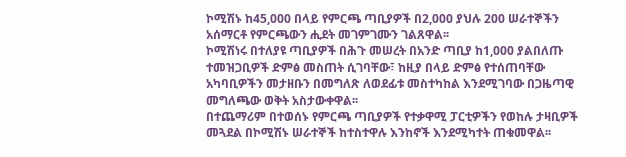ኮሚሽኑ ከ45,000 በላይ የምርጫ ጣቢያዎች በ2,000 ያህሉ 200 ሠራተኞችን አሰማርቶ የምርጫውን ሒደት መገምገሙን ገልጸዋል፡፡
ኮሚሽነሩ በተለያዩ ጣቢያዎች በሕጉ መሠረት በአንድ ጣቢያ ከ1,000 ያልበለጡ ተመዝጋቢዎች ድምፅ መስጠት ሲገባቸው፣ ከዚያ በላይ ድምፅ የተሰጠባቸው አካባቢዎችን መታዘቡን በመግለጽ ለወደፊቱ መስተካከል እንደሚገባው በጋዜጣዊ መግለጫው ወቅት አስታውቀዋል፡፡
በተጨማሪም በተወሰኑ የምርጫ ጣቢያዎች የተቃዋሚ ፓርቲዎችን የወከሉ ታዛቢዎች መጓደል በኮሚሽኑ ሠራተኞች ከተስተዋሉ እንከኖች እንደሚካተት ጠቁመዋል፡፡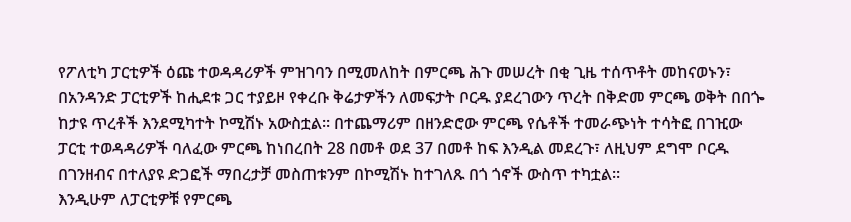የፖለቲካ ፓርቲዎች ዕጩ ተወዳዳሪዎች ምዝገባን በሚመለከት በምርጫ ሕጉ መሠረት በቂ ጊዜ ተሰጥቶት መከናወኑን፣ በአንዳንድ ፓርቲዎች ከሒደቱ ጋር ተያይዞ የቀረቡ ቅሬታዎችን ለመፍታት ቦርዱ ያደረገውን ጥረት በቅድመ ምርጫ ወቅት በበጐ ከታዩ ጥረቶች እንደሚካተት ኮሚሽኑ አውስቷል፡፡ በተጨማሪም በዘንድሮው ምርጫ የሴቶች ተመራጭነት ተሳትፎ በገዢው ፓርቲ ተወዳዳሪዎች ባለፈው ምርጫ ከነበረበት 28 በመቶ ወደ 37 በመቶ ከፍ እንዲል መደረጉ፣ ለዚህም ደግሞ ቦርዱ በገንዘብና በተለያዩ ድጋፎች ማበረታቻ መስጠቱንም በኮሚሽኑ ከተገለጹ በጎ ጎኖች ውስጥ ተካቷል፡፡
እንዲሁም ለፓርቲዎቹ የምርጫ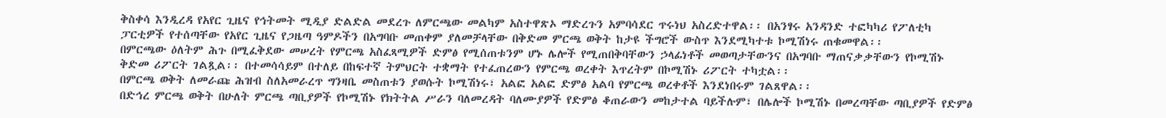ቅስቀሳ እንዲረዳ የአየር ጊዜና የኅትመት ሚዲያ ድልድል መደረጉ ለምርጫው መልካም አስተዋጽኦ ማድረጉን አምባሳደር ጥሩነህ አስረድተዋል፡፡ በአንፃሩ አንዳንድ ተፎካካሪ የፖለቲካ ፓርቲዎች የተሰጣቸው የአየር ጊዜና የጋዜጣ ዓምዶችን በአግባቡ መጠቀም ያለመቻላቸው በቅድመ ምርጫ ወቅት ከታዩ ችግሮች ውስጥ እንደሚካተቱ ኮሚሽነሩ ጠቁመዋል፡፡
በምርጫው ዕለትም ሕጉ በሚፈቅደው መሠረት የምርጫ አስፈጻሚዎች ድምፅ የሚሰጠቱንም ሆኑ ሌሎች የሚጠበቅባቸውን ኃላፊነቶች መወጣታቸውንና በአግባቡ ማጠናቃቃቸውን የኮሚሽኑ ቅድመ ሪፖርት ገልጿል፡፡ በተመሳሳይም በተለይ በከፍተኛ ትምህርት ተቋማት የተፈጠረውን የምርጫ ወረቀት እጥረትም በኮሚሽኑ ሪፖርት ተካቷል፡፡
በምርጫ ወቅት ለመራጩ ሕዝብ ስለአመራረጥ ግንዛቤ መስጠቱን ያወሱት ኮሚሽነሩ፣ አልፎ አልፎ ድምፅ አልባ የምርጫ ወረቀቶች እንደነበሩም ገልጸዋል፡፡
በድኅረ ምርጫ ወቅት በሁለት ምርጫ ጣቢያዎች የኮሚሽኑ የክትትል ሥራን ባለመረዳት ባለሙያዎች የድምፅ ቆጠራውን መከታተል ባይችሉም፣ በሌሎች ኮሚሽኑ በመረጣቸው ጣቢያዎች የድምፅ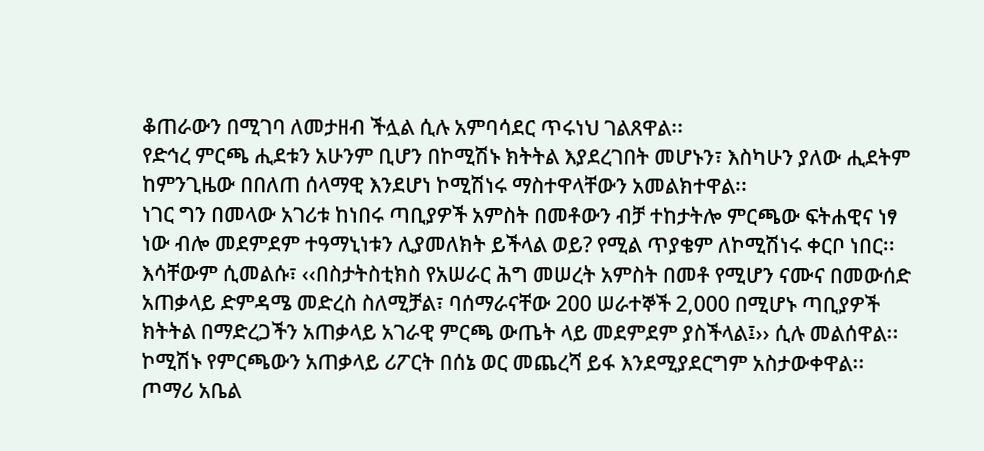ቆጠራውን በሚገባ ለመታዘብ ችሏል ሲሉ አምባሳደር ጥሩነህ ገልጸዋል፡፡
የድኅረ ምርጫ ሒደቱን አሁንም ቢሆን በኮሚሽኑ ክትትል እያደረገበት መሆኑን፣ እስካሁን ያለው ሒደትም ከምንጊዜው በበለጠ ሰላማዊ እንደሆነ ኮሚሽነሩ ማስተዋላቸውን አመልክተዋል፡፡
ነገር ግን በመላው አገሪቱ ከነበሩ ጣቢያዎች አምስት በመቶውን ብቻ ተከታትሎ ምርጫው ፍትሐዊና ነፃ ነው ብሎ መደምደም ተዓማኒነቱን ሊያመለክት ይችላል ወይ? የሚል ጥያቄም ለኮሚሽነሩ ቀርቦ ነበር፡፡ እሳቸውም ሲመልሱ፣ ‹‹በስታትስቲክስ የአሠራር ሕግ መሠረት አምስት በመቶ የሚሆን ናሙና በመውሰድ አጠቃላይ ድምዳሜ መድረስ ስለሚቻል፣ ባሰማራናቸው 200 ሠራተኞች 2,000 በሚሆኑ ጣቢያዎች ክትትል በማድረጋችን አጠቃላይ አገራዊ ምርጫ ውጤት ላይ መደምደም ያስችላል፤›› ሲሉ መልሰዋል፡፡ ኮሚሽኑ የምርጫውን አጠቃላይ ሪፖርት በሰኔ ወር መጨረሻ ይፋ እንደሚያደርግም አስታውቀዋል፡፡
ጦማሪ አቤል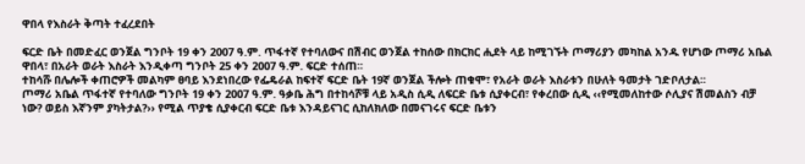ዋበላ የእስራት ቅጣት ተፈረደበት

ፍርድ ቤት በመድፈር ወንጀል ግንቦት 19 ቀን 2007 ዓ.ም. ጥፋተኛ የተባለውና በሽብር ወንጀል ተከሰው በክርክር ሒደት ላይ ከሚገኙት ጦማሪያን መካከል አንዱ የሆነው ጦማሪ አቤል ዋበላ፣ በአራት ወራት እስራት እንዲቀጣ ግንቦት 25 ቀን 2007 ዓ.ም. ፍርድ ተሰጠ፡፡
ተከሳሹ በሌሎች ቀጠሮዎች መልካም ፀባይ እንደነበረው የፌዴራል ከፍተኛ ፍርድ ቤት 19ኛ ወንጀል ችሎት ጠቁሞ፣ የአራት ወራት እስራቱን በሁለት ዓመታት ገድቦለታል፡፡
ጦማሪ አቤል ጥፋተኛ የተባለው ግንቦት 19 ቀን 2007 ዓ.ም. ዓቃቤ ሕግ በተከሳሾቹ ላይ አዲስ ሲዲ ለፍርድ ቤቱ ሲያቀርብ፣ የቀረበው ሲዲ ‹‹የሚመለከተው ሶሊያና ሽመልስን ብቻ ነው? ወይስ እኛንም ያካትታል?›› የሚል ጥያቄ ሲያቀርብ ፍርድ ቤቱ እንዳይናገር ሲከለክለው በመናገሩና ፍርድ ቤቱን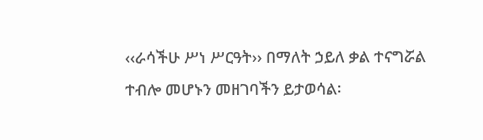‹‹ራሳችሁ ሥነ ሥርዓት›› በማለት ኃይለ ቃል ተናግሯል ተብሎ መሆኑን መዘገባችን ይታወሳል፡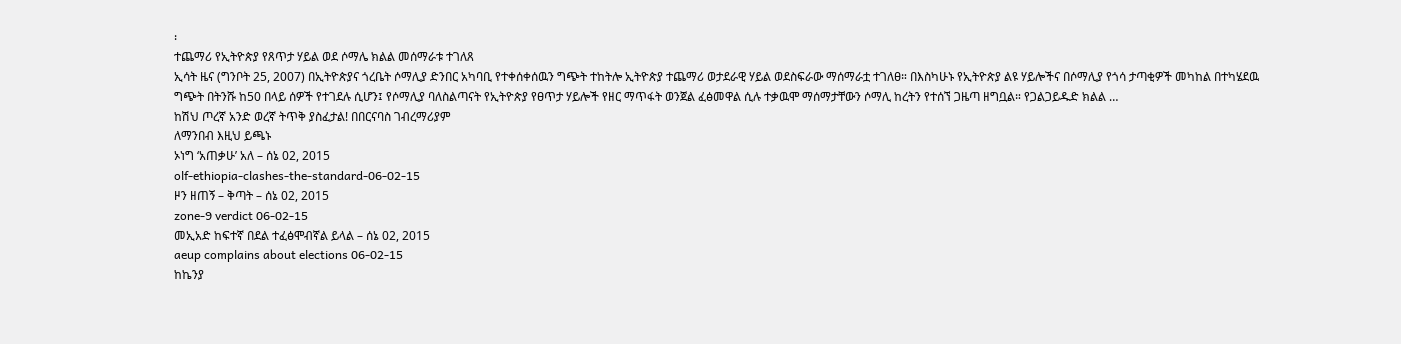፡
ተጨማሪ የኢትዮጵያ የጸጥታ ሃይል ወደ ሶማሌ ክልል መሰማራቱ ተገለጸ
ኢሳት ዜና (ግንቦት 25, 2007) በኢትዮጵያና ጎረቤት ሶማሊያ ድንበር አካባቢ የተቀሰቀሰዉን ግጭት ተከትሎ ኢትዮጵያ ተጨማሪ ወታደራዊ ሃይል ወደስፍራው ማሰማራቷ ተገለፀ። በእስካሁኑ የኢትዮጵያ ልዩ ሃይሎችና በሶማሊያ የጎሳ ታጣቂዎች መካከል በተካሄደዉ ግጭት በትንሹ ከ50 በላይ ሰዎች የተገደሉ ሲሆን፤ የሶማሊያ ባለስልጣናት የኢትዮጵያ የፀጥታ ሃይሎች የዘር ማጥፋት ወንጀል ፈፅመዋል ሲሉ ተቃዉሞ ማሰማታቸውን ሶማሊ ከረትን የተሰኘ ጋዜጣ ዘግቧል። የጋልጋይዱድ ክልል …
ከሽህ ጦረኛ አንድ ወረኛ ትጥቅ ያስፈታል! በበርናባስ ገብረማሪያም
ለማንበብ እዚህ ይጫኑ
ኦነግ ‘አጠቃሁ’ አለ – ሰኔ 02, 2015
olf-ethiopia-clashes-the-standard-06-02-15
ዞን ዘጠኝ – ቅጣት – ሰኔ 02, 2015
zone-9 verdict 06-02-15
መኢአድ ከፍተኛ በደል ተፈፅሞብኛል ይላል – ሰኔ 02, 2015
aeup complains about elections 06-02-15
ከኬንያ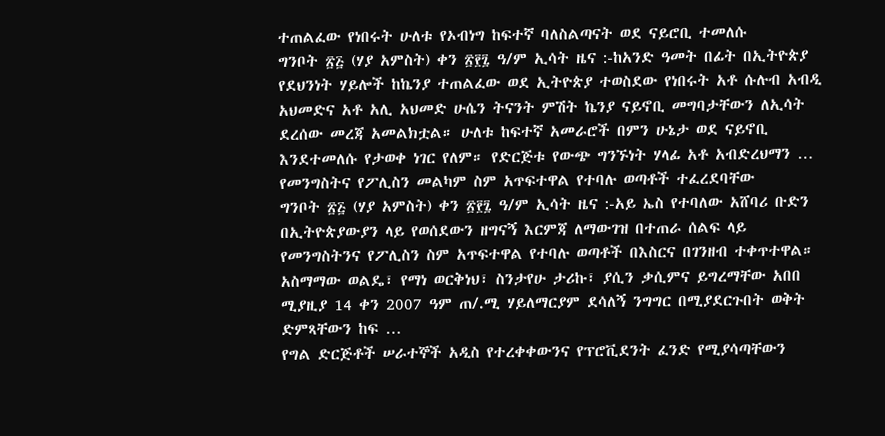ተጠልፈው የነበሩት ሁለቱ የኦብነግ ከፍተኛ ባለስልጣናት ወደ ናይሮቢ ተመለሱ
ግንቦት ፳፭ (ሃያ አምስት) ቀን ፳፻፯ ዓ/ም ኢሳት ዜና :-ከአንድ ዓመት በፊት በኢትዮጵያ የደህንነት ሃይሎች ከኬንያ ተጠልፈው ወደ ኢትዮጵያ ተወስደው የነበሩት አቶ ሱሉብ አብዲ አህመድና አቶ አሊ አህመድ ሁሴን ትናንት ምሽት ኬንያ ናይኖቢ መግባታቸውን ለኢሳት ደረሰው መረጃ አመልክቷል። ሁለቱ ከፍተኛ አመራሮች በምን ሁኔታ ወደ ናይኖቢ እንደተመለሱ የታወቀ ነገር የለም። የድርጅቱ የውጭ ግንኙነት ሃላፊ አቶ አብድረህማን …
የመንግስትና የፖሊስን መልካም ስም አጥፍተዋል የተባሉ ወጣቶች ተፈረደባቸው
ግንቦት ፳፭ (ሃያ አምስት) ቀን ፳፻፯ ዓ/ም ኢሳት ዜና :-አይ ኤስ የተባለው አሸባሪ ቡድን በኢትዮጵያውያን ላይ የወሰደውን ዘግናኝ እርምጃ ለማውገዝ በተጠራ ሰልፍ ላይ የመንግስትንና የፖሊስን ስም አጥፍተዋል የተባሉ ወጣቶች በእስርና በገንዘብ ተቀጥተዋል። አስማማው ወልዴ፣ የማነ ወርቅነህ፣ ስንታየሁ ታሪኩ፣ ያሲን ቃሲምና ይግረማቸው አበበ ሚያዚያ 14 ቀን 2007 ዓም ጠ/.ሚ ሃይለማርያም ደሳለኝ ንግግር በሚያደርጉበት ወቅት ድምጻቸውን ከፍ …
የግል ድርጅቶች ሠራተኞች አዲስ የተረቀቀውንና የፕሮቪደንት ፈንድ የሚያሳጣቸውን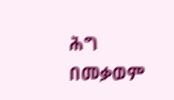ሕግ በመቃወም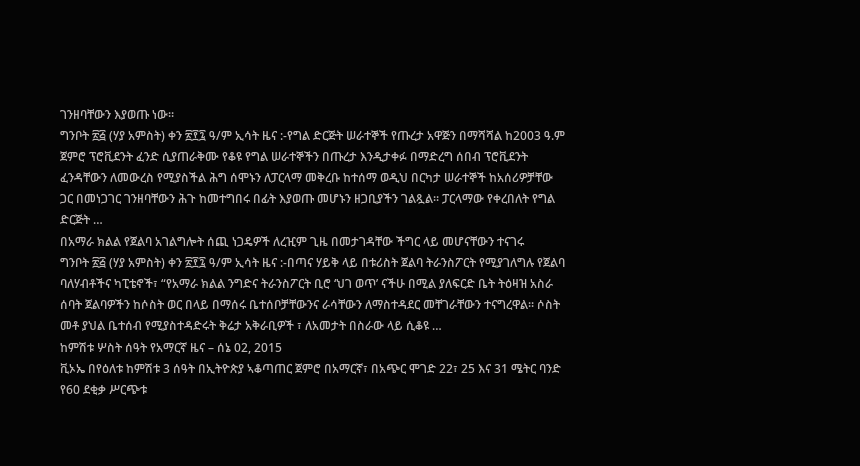ገንዘባቸውን እያወጡ ነው።
ግንቦት ፳፭ (ሃያ አምስት) ቀን ፳፻፯ ዓ/ም ኢሳት ዜና :-የግል ድርጅት ሠራተኞች የጡረታ አዋጅን በማሻሻል ከ2003 ዓ.ም ጀምሮ ፕሮቪደንት ፈንድ ሲያጠራቅሙ የቆዩ የግል ሠራተኞችን በጡረታ እንዲታቀፉ በማድረግ ሰበብ ፕሮቪደንት ፈንዳቸውን ለመውረስ የሚያስችል ሕግ ሰሞኑን ለፓርላማ መቅረቡ ከተሰማ ወዲህ በርካታ ሠራተኞች ከአሰሪዎቻቸው ጋር በመነጋገር ገንዘባቸውን ሕጉ ከመተግበሩ በፊት እያወጡ መሆኑን ዘጋቢያችን ገልጿል፡፡ ፓርላማው የቀረበለት የግል ድርጅት …
በአማራ ክልል የጀልባ አገልግሎት ሰጪ ነጋዴዎች ለረዢም ጊዜ በመታገዳቸው ችግር ላይ መሆናቸውን ተናገሩ
ግንቦት ፳፭ (ሃያ አምስት) ቀን ፳፻፯ ዓ/ም ኢሳት ዜና :-በጣና ሃይቅ ላይ በቱሪስት ጀልባ ትራንስፖርት የሚያገለግሉ የጀልባ ባለሃብቶችና ካፒቴኖች፣ “የአማራ ክልል ንግድና ትራንስፖርት ቢሮ ‘ህገ ወጥ’ ናችሁ በሚል ያለፍርድ ቤት ትዕዛዝ አስራ ሰባት ጀልባዎችን ከሶስት ወር በላይ በማሰሩ ቤተሰቦቻቸውንና ራሳቸውን ለማስተዳደር መቸገራቸውን ተናግረዋል፡፡ ሶስት መቶ ያህል ቤተሰብ የሚያስተዳድሩት ቅሬታ አቅራቢዎች ፣ ለአመታት በስራው ላይ ሲቆዩ …
ከምሽቱ ሦስት ሰዓት የአማርኛ ዜና – ሰኔ 02, 2015
ቪኦኤ በየዕለቱ ከምሽቱ 3 ሰዓት በኢትዮጵያ ኣቆጣጠር ጀምሮ በአማርኛ፣ በአጭር ሞገድ 22፣ 25 እና 31 ሜትር ባንድ የ60 ደቂቃ ሥርጭቱ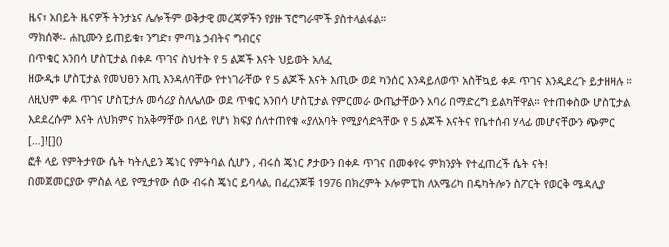ዜና፣ አበይት ዜናዎች ትንታኔና ሌሎችም ወቅታዊ መረጃዎችን የያዙ ፕሮግራሞች ያስተላልፋል።
ማክሰኞ፡- ሐኪሙን ይጠይቁ፣ ንግድ፣ ምጣኔ ኃብትና ግብርና
በጥቁር አንበሳ ሆስፒታል በቀዶ ጥገና ስህተት የ 5 ልጆች እናት ህይወት አለፈ
ዘውዲቱ ሆስፒታል የመህፀን እጢ እንዳለባቸው የተነገራቸው የ 5 ልጆች እናት እጢው ወደ ካንሰር እንዳይለወጥ አስቸኳይ ቀዶ ጥገና እንዲደረጉ ይታዘዛሉ ። ለዚህም ቀዶ ጥገና ሆስፒታሉ መሳሪያ ስለሌለው ወደ ጥቁር አንበሳ ሆስፒታል የምርመራ ውጤታቸውን አባሪ በማድረግ ይልካቸዋል። የተጠቀስው ሆስፒታል እደደረሱም እናት ለህክምና ከአቅማቸው በላይ የሆነ ክፍያ ሰለተጠየቁ «ያለአባት የሚያሳድጓቸው የ 5 ልጆች እናትና የቤተሰብ ሃላፊ መሆናቸውን ጭምር […]![]()
ፎቶ ላይ የምትታየው ሴት ካትሊይን ጄነር የምትባል ሲሆን , ብሩስ ጄነር ፆታውን በቀዶ ጥገና በመቀየሩ ምክንያት የተፈጠረች ሴት ናት!
በመጀመርያው ምስል ላይ የሚታየው ሰው ብሩስ ጄነር ይባላል, በፈረንጆቹ 1976 በክረምት ኦሎምፒክ ለአሜሪካ በዴካትሎን ስፖርት የወርቅ ሜዳሊያ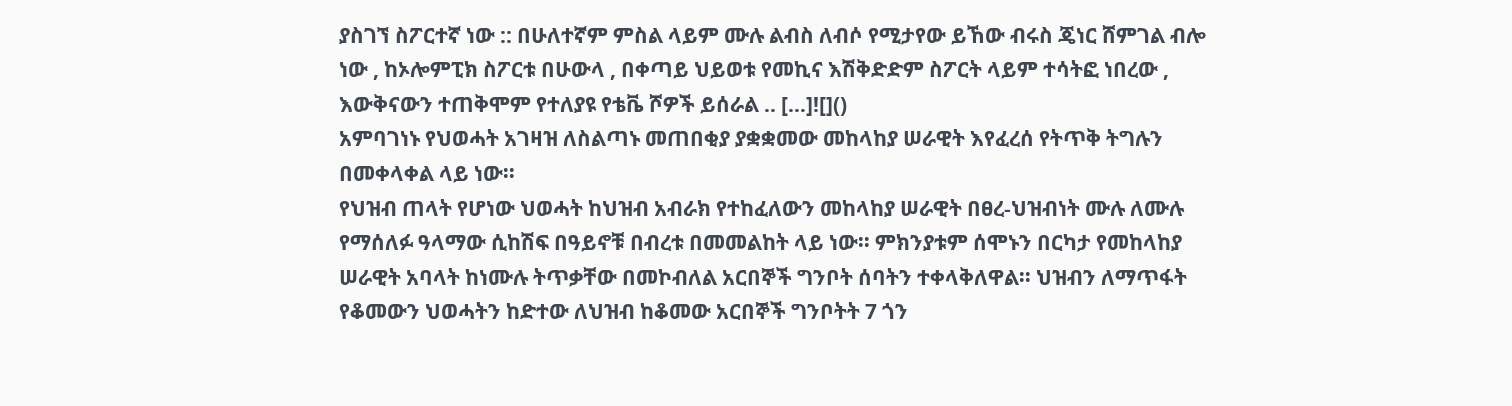ያስገኘ ስፖርተኛ ነው :: በሁለተኛም ምስል ላይም ሙሉ ልብስ ለብሶ የሚታየው ይኸው ብሩስ ጄነር ሸምገል ብሎ ነው , ከኦሎምፒክ ስፖርቱ በሁውላ , በቀጣይ ህይወቱ የመኪና እሽቅድድም ስፖርት ላይም ተሳትፎ ነበረው , እውቅናውን ተጠቅሞም የተለያዩ የቴቬ ሾዎች ይሰራል .. […]![]()
አምባገነኑ የህወሓት አገዛዝ ለስልጣኑ መጠበቂያ ያቋቋመው መከላከያ ሠራዊት እየፈረሰ የትጥቅ ትግሉን በመቀላቀል ላይ ነው፡፡
የህዝብ ጠላት የሆነው ህወሓት ከህዝብ አብራክ የተከፈለውን መከላከያ ሠራዊት በፀረ-ህዝብነት ሙሉ ለሙሉ የማሰለፉ ዓላማው ሲከሽፍ በዓይኖቹ በብረቱ በመመልከት ላይ ነው፡፡ ምክንያቱም ሰሞኑን በርካታ የመከላከያ ሠራዊት አባላት ከነሙሉ ትጥቃቸው በመኮብለል አርበኞች ግንቦት ሰባትን ተቀላቅለዋል፡፡ ህዝብን ለማጥፋት የቆመውን ህወሓትን ከድተው ለህዝብ ከቆመው አርበኞች ግንቦትት 7 ጎን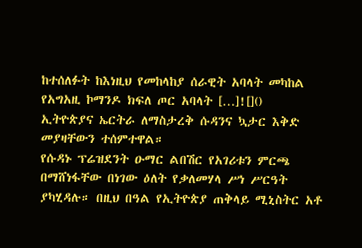ከተሰለፉት ከእነዚህ የመከላከያ ሰራዊት አባላት መካከል የአግአዚ ኮማንዶ ክፍለ ጦር አባላት […]![]()
ኢትዮጵያና ኤርትራ ለማስታረቅ ሱዳንና ኳታር እቅድ መያዛቸውን ተሰምተዋል።
የሱዳኑ ፕሬዝደንት ዑማር ልበሽር የአገሪቱን ምርጫ በማሸነፋቸው በነገው ዕለት የቃለመሃላ ሥነ ሥርዓት ያካሂዳሉ። በዚህ በዓል የኢትዮጵያ ጠቅላይ ሚኒስትር አቶ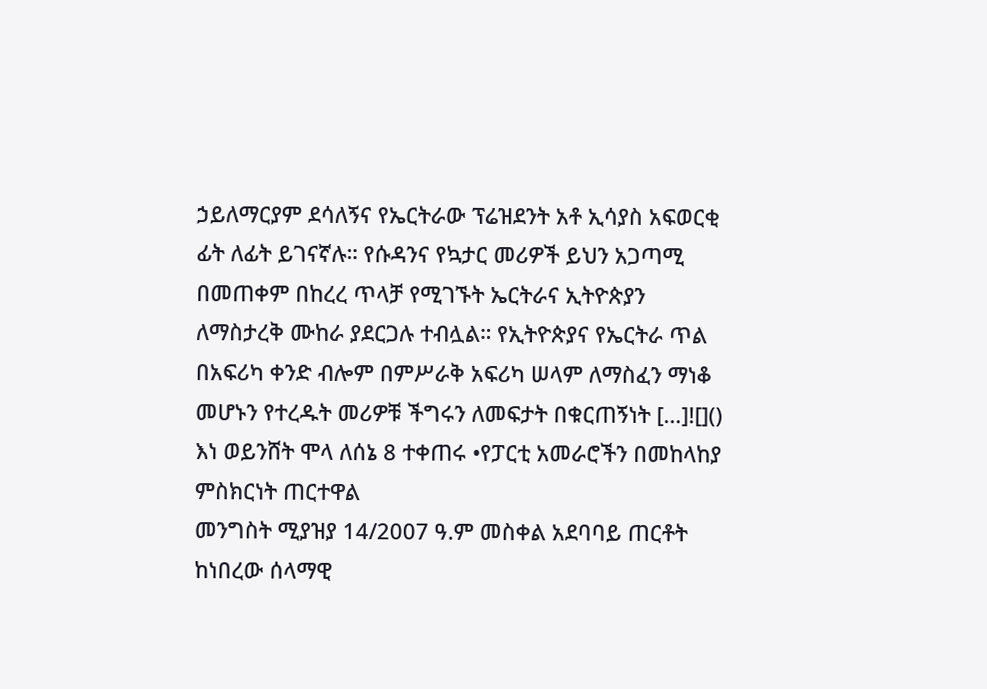ኃይለማርያም ደሳለኝና የኤርትራው ፕሬዝደንት አቶ ኢሳያስ አፍወርቂ ፊት ለፊት ይገናኛሉ። የሱዳንና የኳታር መሪዎች ይህን አጋጣሚ በመጠቀም በከረረ ጥላቻ የሚገኙት ኤርትራና ኢትዮጵያን ለማስታረቅ ሙከራ ያደርጋሉ ተብሏል። የኢትዮጵያና የኤርትራ ጥል በአፍሪካ ቀንድ ብሎም በምሥራቅ አፍሪካ ሠላም ለማስፈን ማነቆ መሆኑን የተረዱት መሪዎቹ ችግሩን ለመፍታት በቁርጠኝነት […]![]()
እነ ወይንሸት ሞላ ለሰኔ 8 ተቀጠሩ •የፓርቲ አመራሮችን በመከላከያ ምስክርነት ጠርተዋል
መንግስት ሚያዝያ 14/2007 ዓ.ም መስቀል አደባባይ ጠርቶት ከነበረው ሰላማዊ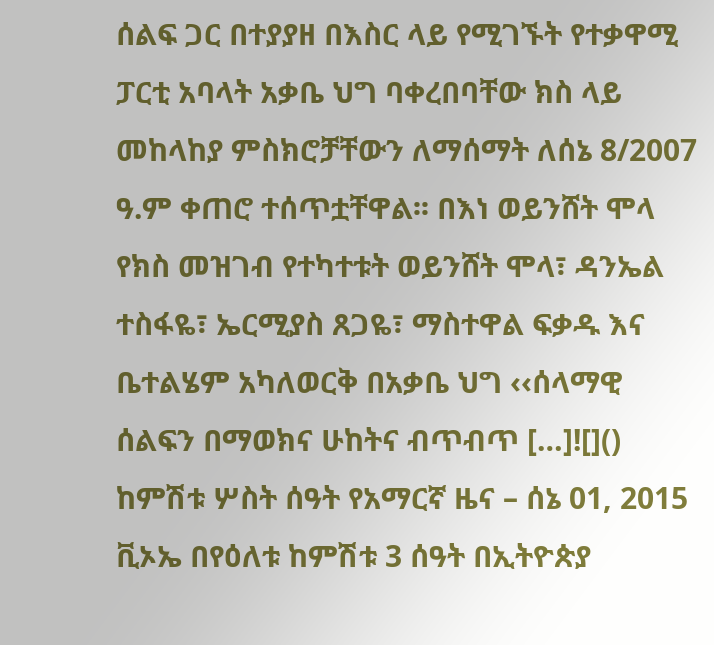ሰልፍ ጋር በተያያዘ በእስር ላይ የሚገኙት የተቃዋሚ ፓርቲ አባላት አቃቤ ህግ ባቀረበባቸው ክስ ላይ መከላከያ ምስክሮቻቸውን ለማሰማት ለሰኔ 8/2007 ዓ.ም ቀጠሮ ተሰጥቷቸዋል፡፡ በእነ ወይንሸት ሞላ የክስ መዝገብ የተካተቱት ወይንሸት ሞላ፣ ዳንኤል ተስፋዬ፣ ኤርሚያስ ጸጋዬ፣ ማስተዋል ፍቃዱ እና ቤተልሄም አካለወርቅ በአቃቤ ህግ ‹‹ሰላማዊ ሰልፍን በማወክና ሁከትና ብጥብጥ […]![]()
ከምሽቱ ሦስት ሰዓት የአማርኛ ዜና – ሰኔ 01, 2015
ቪኦኤ በየዕለቱ ከምሽቱ 3 ሰዓት በኢትዮጵያ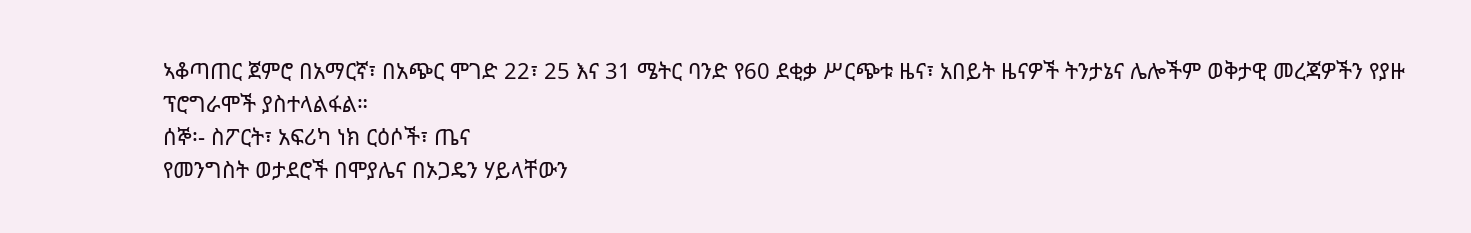ኣቆጣጠር ጀምሮ በአማርኛ፣ በአጭር ሞገድ 22፣ 25 እና 31 ሜትር ባንድ የ60 ደቂቃ ሥርጭቱ ዜና፣ አበይት ዜናዎች ትንታኔና ሌሎችም ወቅታዊ መረጃዎችን የያዙ ፕሮግራሞች ያስተላልፋል።
ሰኞ፡- ስፖርት፣ አፍሪካ ነክ ርዕሶች፣ ጤና
የመንግስት ወታደሮች በሞያሌና በኦጋዴን ሃይላቸውን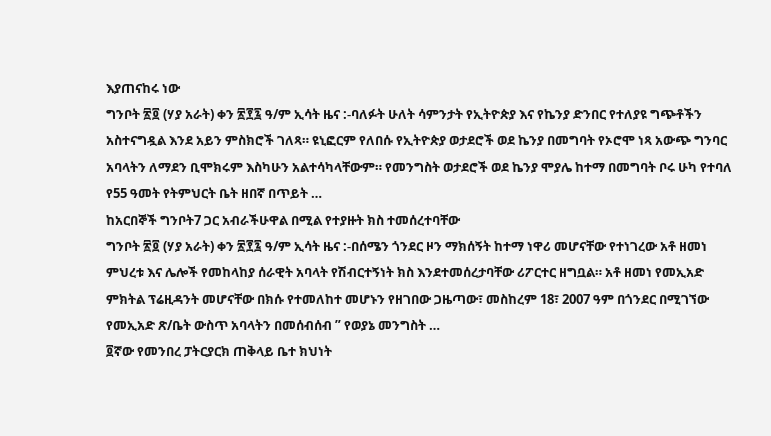እያጠናከሩ ነው
ግንቦት ፳፬ (ሃያ አራት) ቀን ፳፻፯ ዓ/ም ኢሳት ዜና :-ባለፉት ሁለት ሳምንታት የኢትዮጵያ እና የኬንያ ድንበር የተለያዩ ግጭቶችን አስተናግዷል እንደ አይን ምስክሮች ገለጻ። ዩኒፎርም የለበሱ የኢትዮጵያ ወታደሮች ወደ ኬንያ በመግባት የኦሮሞ ነጻ አውጭ ግንባር አባላትን ለማደን ቢሞክሩም እስካሁን አልተሳካላቸውም። የመንግስት ወታደሮች ወደ ኬንያ ሞያሌ ከተማ በመግባት ቦሩ ሁካ የተባለ የ55 ዓመት የትምህርት ቤት ዘበኛ በጥይት …
ከአርበኞች ግንቦት7 ጋር አብራችሁዋል በሚል የተያዙት ክስ ተመሰረተባቸው
ግንቦት ፳፬ (ሃያ አራት) ቀን ፳፻፯ ዓ/ም ኢሳት ዜና :-በሰሜን ጎንደር ዞን ማክሰኝት ከተማ ነዋሪ መሆናቸው የተነገረው አቶ ዘመነ ምህረቱ እና ሌሎች የመከላከያ ሰራዊት አባላት የሽብርተኝነት ክስ እንደተመሰረታባቸው ሪፖርተር ዘግቧል። አቶ ዘመነ የመኢአድ ምክትል ፕሬዚዳንት መሆናቸው በክሱ የተመለከተ መሆኑን የዘገበው ጋዜጣው፣ መስከረም 18፣ 2007 ዓም በጎንደር በሚገኘው የመኢአድ ጽ/ቤት ውስጥ አባላትን በመሰብሰብ ” የወያኔ መንግስት …
፬ኛው የመንበረ ፓትርያርክ ጠቅላይ ቤተ ክህነት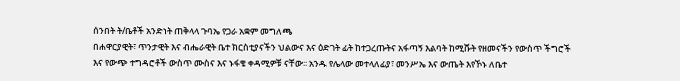ሰንበት ት/ቤቶች አንድነት ጠቅላላ ጉባኤ የጋራ አቋም መግለጫ
በሐዋርያዊት፣ ጥንታዊት እና ብሔራዊት ቤተ ክርስቲያናችን ህልውና እና ዕድገት ፊት ከተጋረጡትና አፋጣኝ እልባት ከሚሹት የዘመናችን የውስጥ ችግሮች እና የውጭ ተግዳሮቶች ውስጥ ሙስና እና ኑፋቄ ቀዳሚዎቹ ናቸው፡፡ አንዱ የሌላው መተላለፊያ፣ መንሥኤ እና ውጤት እየኾኑ ለቤተ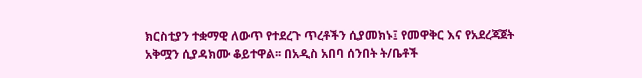ክርስቲያን ተቋማዊ ለውጥ የተደረጉ ጥረቶችን ሲያመክኑ፤ የመዋቅር እና የአደረጃጀት አቅሟን ሲያዳክሙ ቆይተዋል፡፡ በአዲስ አበባ ሰንበት ት/ቤቶች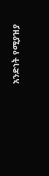አንድነት የሚያዝያ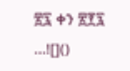፳፯ ቀን ፳፻፯ …![]()